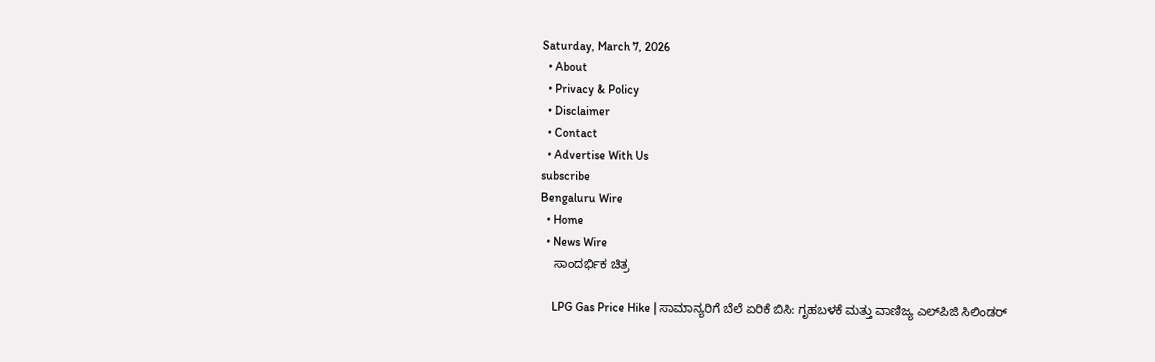Saturday, March 7, 2026
  • About
  • Privacy & Policy
  • Disclaimer
  • Contact
  • Advertise With Us
subscribe
Bengaluru Wire
  • Home
  • News Wire
    ಸಾಂದರ್ಭಿಕ ಚಿತ್ರ

    LPG Gas Price Hike | ಸಾಮಾನ್ಯರಿಗೆ ಬೆಲೆ ಏರಿಕೆ ಬಿಸಿ: ಗೃಹಬಳಕೆ ಮತ್ತು ವಾಣಿಜ್ಯ ಎಲ್‌ಪಿಜಿ ಸಿಲಿಂಡರ್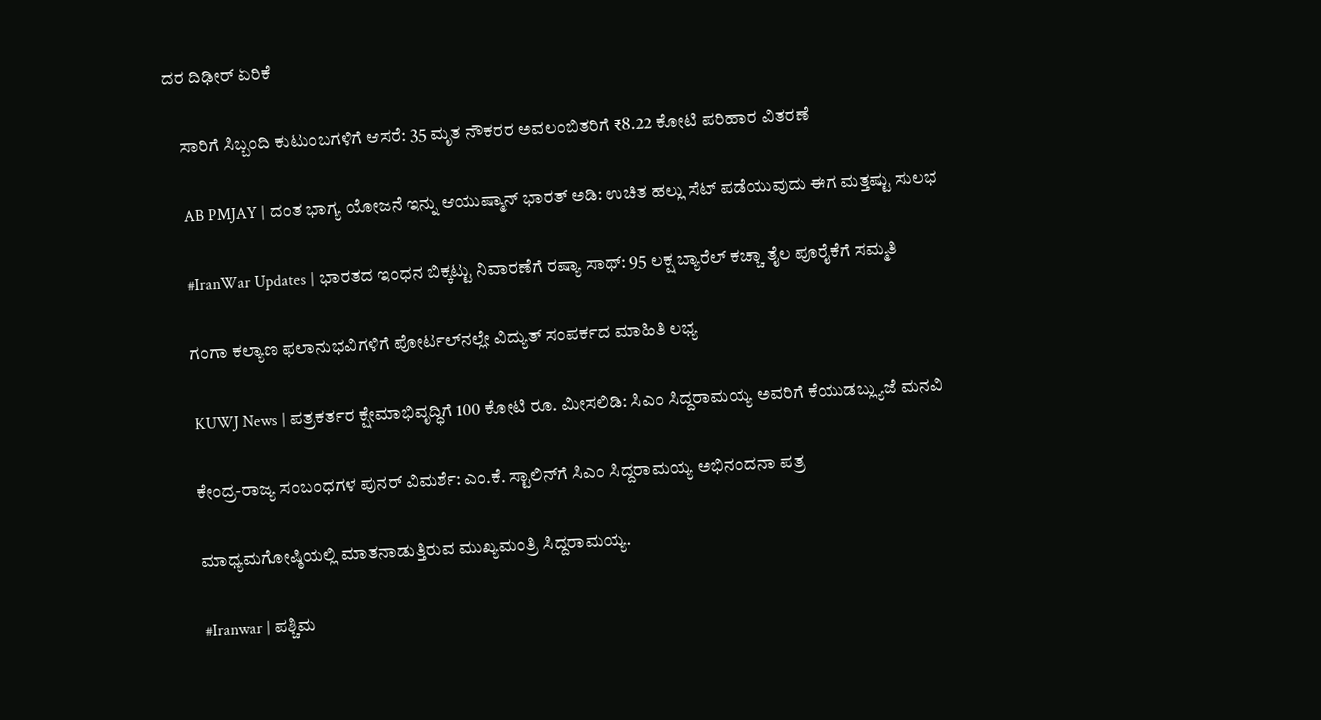ದರ ದಿಢೀರ್ ಏರಿಕೆ

    ಸಾರಿಗೆ ಸಿಬ್ಬಂದಿ ಕುಟುಂಬಗಳಿಗೆ ಆಸರೆ: 35 ಮೃತ ನೌಕರರ ಅವಲಂಬಿತರಿಗೆ ₹8.22 ಕೋಟಿ ಪರಿಹಾರ ವಿತರಣೆ

    AB PMJAY | ದಂತ ಭಾಗ್ಯ ಯೋಜನೆ ಇನ್ನು ಆಯುಷ್ಮಾನ್ ಭಾರತ್ ಅಡಿ: ಉಚಿತ ಹಲ್ಲು ಸೆಟ್ ಪಡೆಯುವುದು ಈಗ ಮತ್ತಷ್ಟು ಸುಲಭ

    #IranWar Updates | ಭಾರತದ ಇಂಧನ ಬಿಕ್ಕಟ್ಟು ನಿವಾರಣೆಗೆ ರಷ್ಯಾ ಸಾಥ್: 95 ಲಕ್ಷ ಬ್ಯಾರೆಲ್ ಕಚ್ಚಾ ತೈಲ ಪೂರೈಕೆಗೆ ಸಮ್ಮತಿ

    ಗಂಗಾ ಕಲ್ಯಾಣ ಫಲಾನುಭವಿಗಳಿಗೆ ಪೋರ್ಟಲ್‌ನಲ್ಲೇ ವಿದ್ಯುತ್ ಸಂಪರ್ಕದ ಮಾಹಿತಿ ಲಭ್ಯ

    KUWJ News | ಪತ್ರಕರ್ತರ ಕ್ಷೇಮಾಭಿವೃದ್ಧಿಗೆ 100 ಕೋಟಿ ರೂ. ಮೀಸಲಿಡಿ: ಸಿಎಂ ಸಿದ್ದರಾಮಯ್ಯ ಅವರಿಗೆ ಕೆಯುಡಬ್ಲ್ಯುಜೆ ಮನವಿ

    ಕೇಂದ್ರ-ರಾಜ್ಯ ಸಂಬಂಧಗಳ ಪುನರ್ ವಿಮರ್ಶೆ: ಎಂ.ಕೆ. ಸ್ಟಾಲಿನ್‌ಗೆ ಸಿಎಂ ಸಿದ್ದರಾಮಯ್ಯ ಅಭಿನಂದನಾ ಪತ್ರ

    ಮಾಧ್ಯಮಗೋಷ್ಠಿಯಲ್ಲಿ ಮಾತನಾಡುತ್ತಿರುವ ಮುಖ್ಯಮಂತ್ರಿ ಸಿದ್ದರಾಮಯ್ಯ.

    #Iranwar | ಪಶ್ಚಿಮ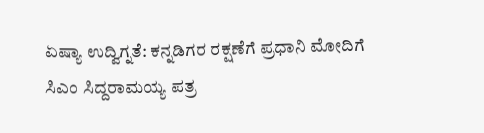ಏಷ್ಯಾ ಉದ್ವಿಗ್ನತೆ: ಕನ್ನಡಿಗರ ರಕ್ಷಣೆಗೆ ಪ್ರಧಾನಿ ಮೋದಿಗೆ ಸಿಎಂ ಸಿದ್ದರಾಮಯ್ಯ ಪತ್ರ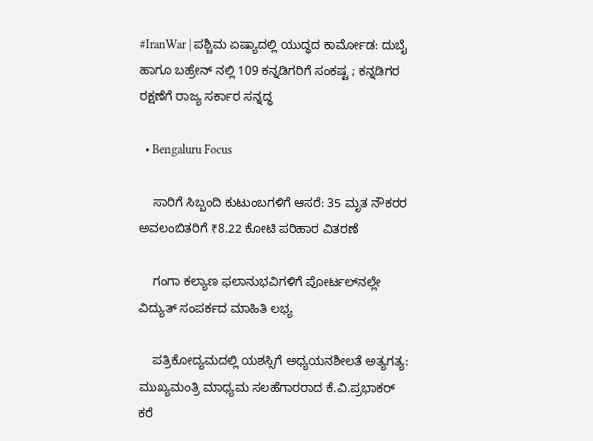#IranWar | ಪಶ್ಚಿಮ ಏಷ್ಯಾದಲ್ಲಿ ಯುದ್ಧದ ಕಾರ್ಮೋಡ: ದುಬೈ ಹಾಗೂ ಬಹ್ರೇನ್ ನಲ್ಲಿ 109 ಕನ್ನಡಿಗರಿಗೆ ಸಂಕಷ್ಟ ; ಕನ್ನಡಿಗರ ರಕ್ಷಣೆಗೆ ರಾಜ್ಯ ಸರ್ಕಾರ ಸನ್ನದ್ಧ

  • Bengaluru Focus

    ಸಾರಿಗೆ ಸಿಬ್ಬಂದಿ ಕುಟುಂಬಗಳಿಗೆ ಆಸರೆ: 35 ಮೃತ ನೌಕರರ ಅವಲಂಬಿತರಿಗೆ ₹8.22 ಕೋಟಿ ಪರಿಹಾರ ವಿತರಣೆ

    ಗಂಗಾ ಕಲ್ಯಾಣ ಫಲಾನುಭವಿಗಳಿಗೆ ಪೋರ್ಟಲ್‌ನಲ್ಲೇ ವಿದ್ಯುತ್ ಸಂಪರ್ಕದ ಮಾಹಿತಿ ಲಭ್ಯ

    ಪತ್ರಿಕೋದ್ಯಮದಲ್ಲಿ ಯಶಸ್ಸಿಗೆ ಅಧ್ಯಯನಶೀಲತೆ ಅತ್ಯಗತ್ಯ: ಮುಖ್ಯಮಂತ್ರಿ ಮಾಧ್ಯಮ ಸಲಹೆಗಾರರಾದ ಕೆ.ವಿ.ಪ್ರಭಾಕರ್ ಕರೆ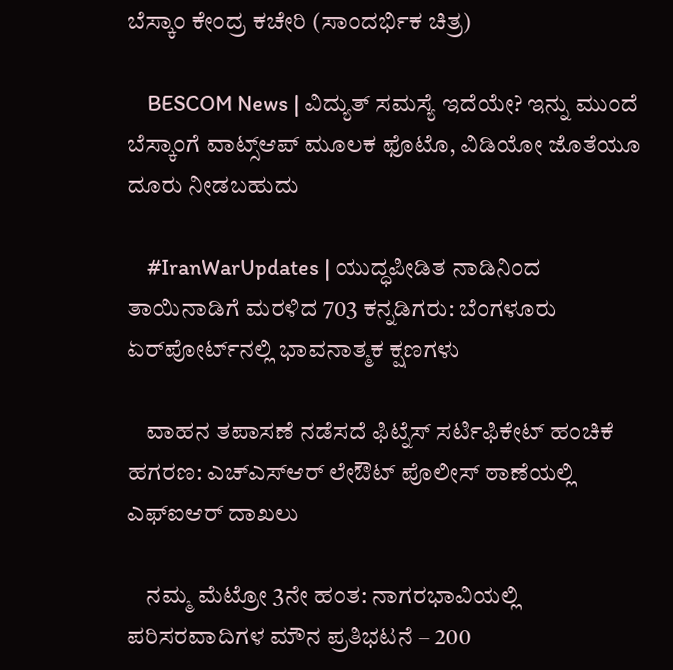ಬೆಸ್ಕಾಂ ಕೇಂದ್ರ ಕಚೇರಿ (ಸಾಂದರ್ಭಿಕ ಚಿತ್ರ)

    BESCOM News | ವಿದ್ಯುತ್ ಸಮಸ್ಯೆ ಇದೆಯೇ? ಇನ್ನು ಮುಂದೆ ಬೆಸ್ಕಾಂಗೆ ವಾಟ್ಸ್‌ಆಪ್ ಮೂಲಕ ಫೊಟೊ, ವಿಡಿಯೋ ಜೊತೆಯೂ  ದೂರು ನೀಡಬಹುದು

    #IranWarUpdates | ಯುದ್ಧಪೀಡಿತ ನಾಡಿನಿಂದ ತಾಯಿನಾಡಿಗೆ ಮರಳಿದ 703 ಕನ್ನಡಿಗರು: ಬೆಂಗಳೂರು ಏರ್‌ಪೋರ್ಟ್‌ನಲ್ಲಿ ಭಾವನಾತ್ಮಕ ಕ್ಷಣಗಳು

    ವಾಹನ ತಪಾಸಣೆ ನಡೆಸದೆ ಫಿಟ್ನೆಸ್ ಸರ್ಟಿಫಿಕೇಟ್ ಹಂಚಿಕೆ ಹಗರಣ: ಎಚ್‌ಎಸ್‌ಆರ್ ಲೇಔಟ್ ಪೊಲೀಸ್ ಠಾಣೆಯಲ್ಲಿ ಎಫ್‌ಐಆರ್ ದಾಖಲು

    ನಮ್ಮ ಮೆಟ್ರೋ 3ನೇ ಹಂತ: ನಾಗರಭಾವಿಯಲ್ಲಿ ಪರಿಸರವಾದಿಗಳ ಮೌನ ಪ್ರತಿಭಟನೆ – 200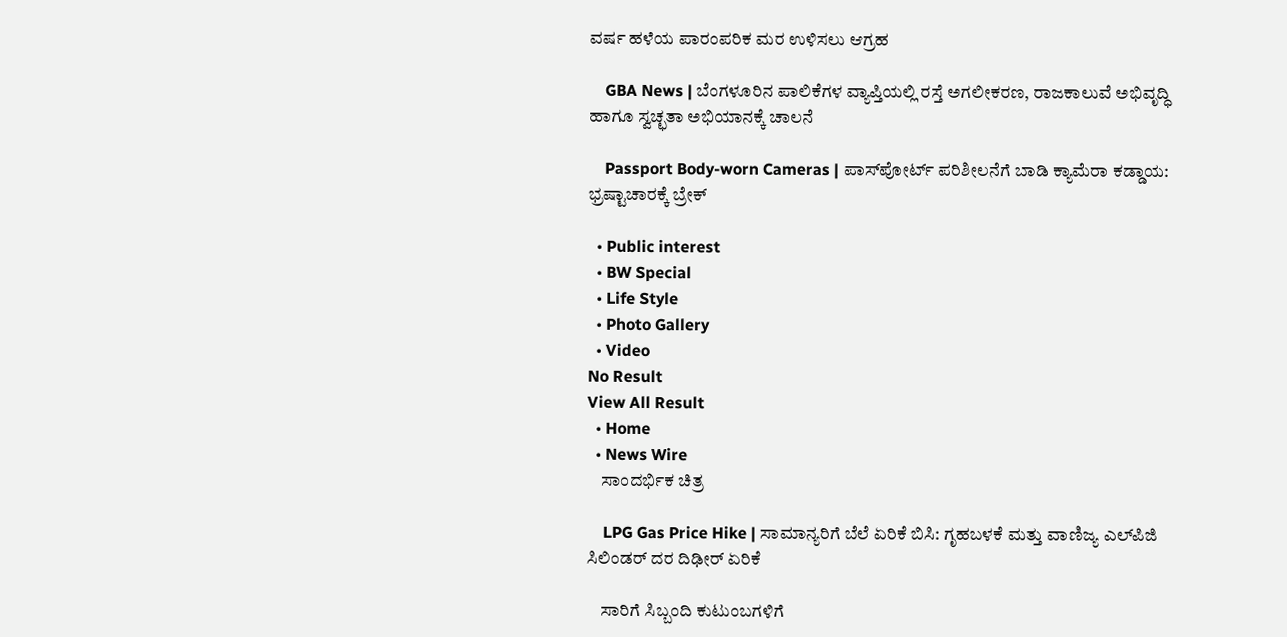ವರ್ಷ ಹಳೆಯ ಪಾರಂಪರಿಕ ಮರ ಉಳಿಸಲು ಆಗ್ರಹ

    GBA News | ಬೆಂಗಳೂರಿನ ಪಾಲಿಕೆಗಳ ವ್ಯಾಪ್ತಿಯಲ್ಲಿ ರಸ್ತೆ ಅಗಲೀಕರಣ, ರಾಜಕಾಲುವೆ ಅಭಿವೃದ್ಧಿ ಹಾಗೂ ಸ್ವಚ್ಛತಾ ಅಭಿಯಾನಕ್ಕೆ ಚಾಲನೆ

    Passport Body-worn Cameras | ಪಾಸ್‌ಪೋರ್ಟ್ ಪರಿಶೀಲನೆಗೆ ಬಾಡಿ ಕ್ಯಾಮೆರಾ ಕಡ್ಡಾಯ: ಭ್ರಷ್ಟಾಚಾರಕ್ಕೆ ಬ್ರೇಕ್

  • Public interest
  • BW Special
  • Life Style
  • Photo Gallery
  • Video
No Result
View All Result
  • Home
  • News Wire
    ಸಾಂದರ್ಭಿಕ ಚಿತ್ರ

    LPG Gas Price Hike | ಸಾಮಾನ್ಯರಿಗೆ ಬೆಲೆ ಏರಿಕೆ ಬಿಸಿ: ಗೃಹಬಳಕೆ ಮತ್ತು ವಾಣಿಜ್ಯ ಎಲ್‌ಪಿಜಿ ಸಿಲಿಂಡರ್ ದರ ದಿಢೀರ್ ಏರಿಕೆ

    ಸಾರಿಗೆ ಸಿಬ್ಬಂದಿ ಕುಟುಂಬಗಳಿಗೆ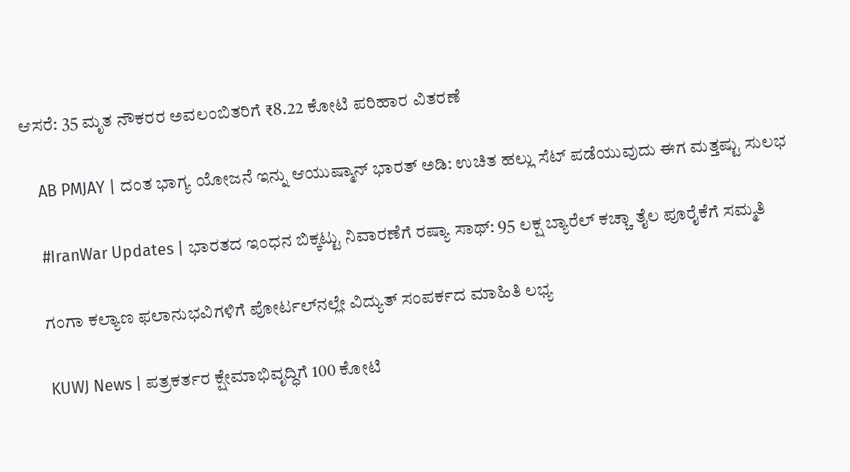ಆಸರೆ: 35 ಮೃತ ನೌಕರರ ಅವಲಂಬಿತರಿಗೆ ₹8.22 ಕೋಟಿ ಪರಿಹಾರ ವಿತರಣೆ

    AB PMJAY | ದಂತ ಭಾಗ್ಯ ಯೋಜನೆ ಇನ್ನು ಆಯುಷ್ಮಾನ್ ಭಾರತ್ ಅಡಿ: ಉಚಿತ ಹಲ್ಲು ಸೆಟ್ ಪಡೆಯುವುದು ಈಗ ಮತ್ತಷ್ಟು ಸುಲಭ

    #IranWar Updates | ಭಾರತದ ಇಂಧನ ಬಿಕ್ಕಟ್ಟು ನಿವಾರಣೆಗೆ ರಷ್ಯಾ ಸಾಥ್: 95 ಲಕ್ಷ ಬ್ಯಾರೆಲ್ ಕಚ್ಚಾ ತೈಲ ಪೂರೈಕೆಗೆ ಸಮ್ಮತಿ

    ಗಂಗಾ ಕಲ್ಯಾಣ ಫಲಾನುಭವಿಗಳಿಗೆ ಪೋರ್ಟಲ್‌ನಲ್ಲೇ ವಿದ್ಯುತ್ ಸಂಪರ್ಕದ ಮಾಹಿತಿ ಲಭ್ಯ

    KUWJ News | ಪತ್ರಕರ್ತರ ಕ್ಷೇಮಾಭಿವೃದ್ಧಿಗೆ 100 ಕೋಟಿ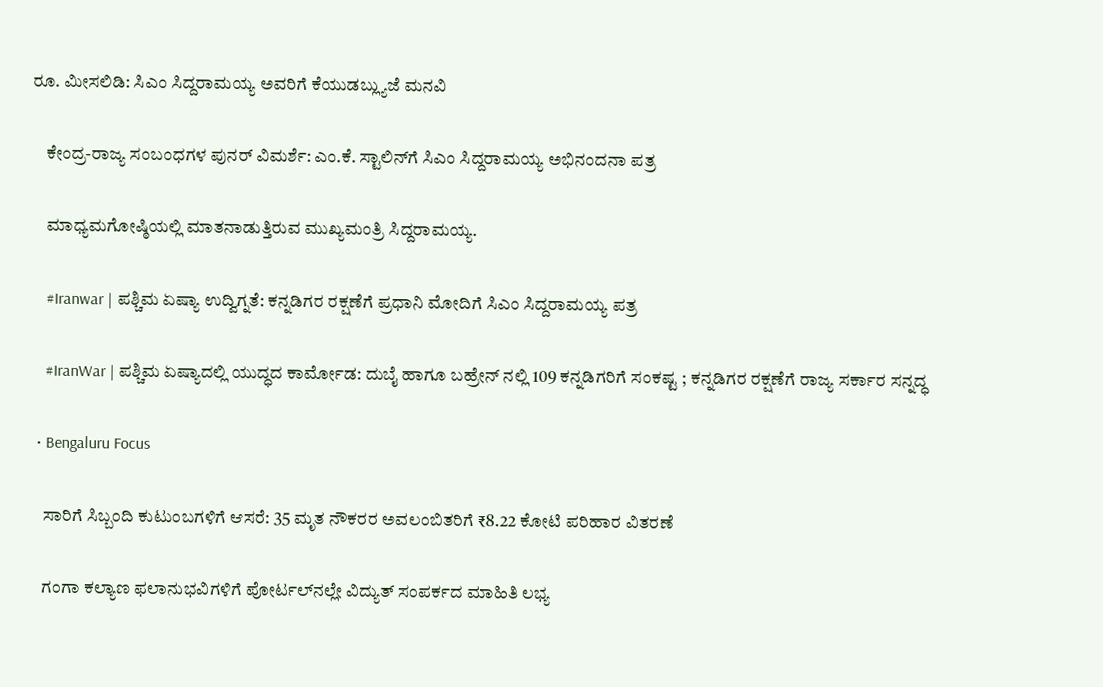ರೂ. ಮೀಸಲಿಡಿ: ಸಿಎಂ ಸಿದ್ದರಾಮಯ್ಯ ಅವರಿಗೆ ಕೆಯುಡಬ್ಲ್ಯುಜೆ ಮನವಿ

    ಕೇಂದ್ರ-ರಾಜ್ಯ ಸಂಬಂಧಗಳ ಪುನರ್ ವಿಮರ್ಶೆ: ಎಂ.ಕೆ. ಸ್ಟಾಲಿನ್‌ಗೆ ಸಿಎಂ ಸಿದ್ದರಾಮಯ್ಯ ಅಭಿನಂದನಾ ಪತ್ರ

    ಮಾಧ್ಯಮಗೋಷ್ಠಿಯಲ್ಲಿ ಮಾತನಾಡುತ್ತಿರುವ ಮುಖ್ಯಮಂತ್ರಿ ಸಿದ್ದರಾಮಯ್ಯ.

    #Iranwar | ಪಶ್ಚಿಮ ಏಷ್ಯಾ ಉದ್ವಿಗ್ನತೆ: ಕನ್ನಡಿಗರ ರಕ್ಷಣೆಗೆ ಪ್ರಧಾನಿ ಮೋದಿಗೆ ಸಿಎಂ ಸಿದ್ದರಾಮಯ್ಯ ಪತ್ರ

    #IranWar | ಪಶ್ಚಿಮ ಏಷ್ಯಾದಲ್ಲಿ ಯುದ್ಧದ ಕಾರ್ಮೋಡ: ದುಬೈ ಹಾಗೂ ಬಹ್ರೇನ್ ನಲ್ಲಿ 109 ಕನ್ನಡಿಗರಿಗೆ ಸಂಕಷ್ಟ ; ಕನ್ನಡಿಗರ ರಕ್ಷಣೆಗೆ ರಾಜ್ಯ ಸರ್ಕಾರ ಸನ್ನದ್ಧ

  • Bengaluru Focus

    ಸಾರಿಗೆ ಸಿಬ್ಬಂದಿ ಕುಟುಂಬಗಳಿಗೆ ಆಸರೆ: 35 ಮೃತ ನೌಕರರ ಅವಲಂಬಿತರಿಗೆ ₹8.22 ಕೋಟಿ ಪರಿಹಾರ ವಿತರಣೆ

    ಗಂಗಾ ಕಲ್ಯಾಣ ಫಲಾನುಭವಿಗಳಿಗೆ ಪೋರ್ಟಲ್‌ನಲ್ಲೇ ವಿದ್ಯುತ್ ಸಂಪರ್ಕದ ಮಾಹಿತಿ ಲಭ್ಯ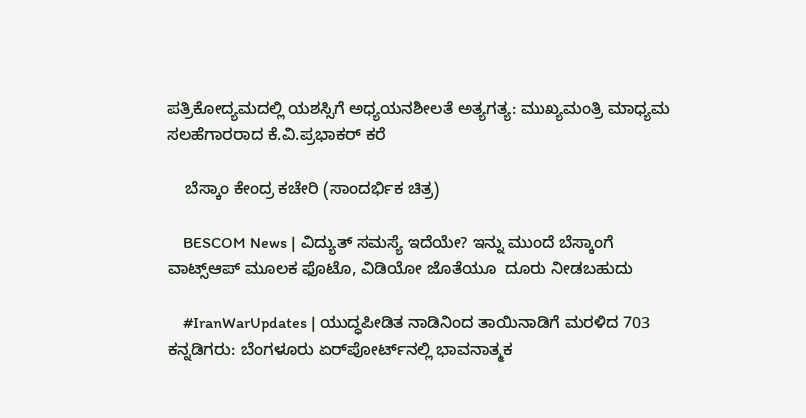ಪತ್ರಿಕೋದ್ಯಮದಲ್ಲಿ ಯಶಸ್ಸಿಗೆ ಅಧ್ಯಯನಶೀಲತೆ ಅತ್ಯಗತ್ಯ: ಮುಖ್ಯಮಂತ್ರಿ ಮಾಧ್ಯಮ ಸಲಹೆಗಾರರಾದ ಕೆ.ವಿ.ಪ್ರಭಾಕರ್ ಕರೆ

    ಬೆಸ್ಕಾಂ ಕೇಂದ್ರ ಕಚೇರಿ (ಸಾಂದರ್ಭಿಕ ಚಿತ್ರ)

    BESCOM News | ವಿದ್ಯುತ್ ಸಮಸ್ಯೆ ಇದೆಯೇ? ಇನ್ನು ಮುಂದೆ ಬೆಸ್ಕಾಂಗೆ ವಾಟ್ಸ್‌ಆಪ್ ಮೂಲಕ ಫೊಟೊ, ವಿಡಿಯೋ ಜೊತೆಯೂ  ದೂರು ನೀಡಬಹುದು

    #IranWarUpdates | ಯುದ್ಧಪೀಡಿತ ನಾಡಿನಿಂದ ತಾಯಿನಾಡಿಗೆ ಮರಳಿದ 703 ಕನ್ನಡಿಗರು: ಬೆಂಗಳೂರು ಏರ್‌ಪೋರ್ಟ್‌ನಲ್ಲಿ ಭಾವನಾತ್ಮಕ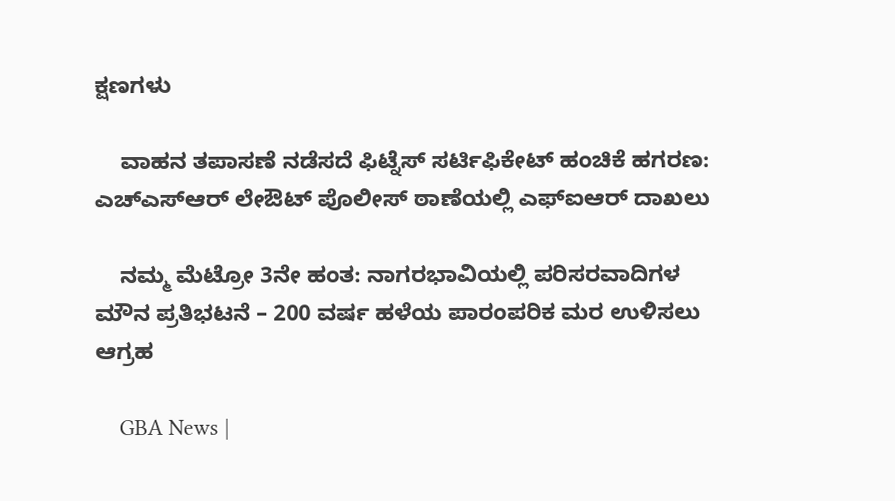ಕ್ಷಣಗಳು

    ವಾಹನ ತಪಾಸಣೆ ನಡೆಸದೆ ಫಿಟ್ನೆಸ್ ಸರ್ಟಿಫಿಕೇಟ್ ಹಂಚಿಕೆ ಹಗರಣ: ಎಚ್‌ಎಸ್‌ಆರ್ ಲೇಔಟ್ ಪೊಲೀಸ್ ಠಾಣೆಯಲ್ಲಿ ಎಫ್‌ಐಆರ್ ದಾಖಲು

    ನಮ್ಮ ಮೆಟ್ರೋ 3ನೇ ಹಂತ: ನಾಗರಭಾವಿಯಲ್ಲಿ ಪರಿಸರವಾದಿಗಳ ಮೌನ ಪ್ರತಿಭಟನೆ – 200 ವರ್ಷ ಹಳೆಯ ಪಾರಂಪರಿಕ ಮರ ಉಳಿಸಲು ಆಗ್ರಹ

    GBA News |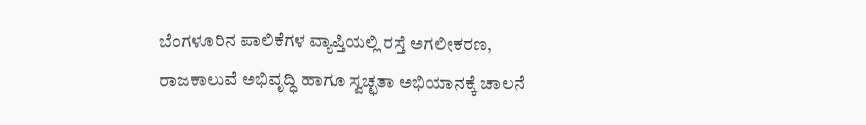ಬೆಂಗಳೂರಿನ ಪಾಲಿಕೆಗಳ ವ್ಯಾಪ್ತಿಯಲ್ಲಿ ರಸ್ತೆ ಅಗಲೀಕರಣ, ರಾಜಕಾಲುವೆ ಅಭಿವೃದ್ಧಿ ಹಾಗೂ ಸ್ವಚ್ಛತಾ ಅಭಿಯಾನಕ್ಕೆ ಚಾಲನೆ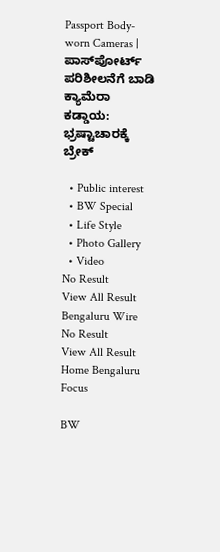Passport Body-worn Cameras | ಪಾಸ್‌ಪೋರ್ಟ್ ಪರಿಶೀಲನೆಗೆ ಬಾಡಿ ಕ್ಯಾಮೆರಾ ಕಡ್ಡಾಯ: ಭ್ರಷ್ಟಾಚಾರಕ್ಕೆ ಬ್ರೇಕ್

  • Public interest
  • BW Special
  • Life Style
  • Photo Gallery
  • Video
No Result
View All Result
Bengaluru Wire
No Result
View All Result
Home Bengaluru Focus

BW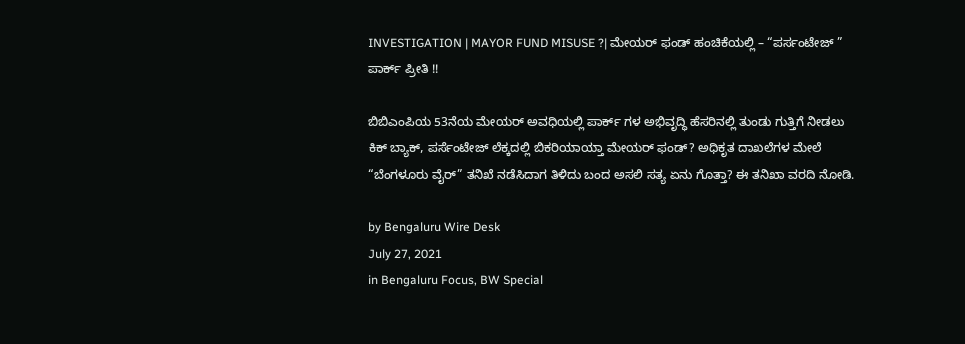INVESTIGATION | MAYOR FUND MISUSE ?| ಮೇಯರ್ ಫಂಡ್ ಹಂಚಿಕೆಯಲ್ಲಿ – “ಪರ್ಸಂಟೇಜ್ ” ಪಾರ್ಕ್ ಪ್ರೀತಿ !!

ಬಿಬಿಎಂಪಿಯ 53ನೆಯ ಮೇಯರ್ ಅವಧಿಯಲ್ಲಿ ಪಾರ್ಕ್ ಗಳ ಅಭಿವೃದ್ಧಿ ಹೆಸರಿನಲ್ಲಿ ತುಂಡು ಗುತ್ತಿಗೆ ನೀಡಲು ಕಿಕ್ ಬ್ಯಾಕ್, ಪರ್ಸೆಂಟೇಜ್ ಲೆಕ್ಕದಲ್ಲಿ ಬಿಕರಿಯಾಯ್ತಾ ಮೇಯರ್ ಫಂಡ್? ಅಧಿಕೃತ ದಾಖಲೆಗಳ ಮೇಲೆ “ಬೆಂಗಳೂರು ವೈರ್” ತನಿಖೆ ನಡೆಸಿದಾಗ ತಿಳಿದು ಬಂದ ಅಸಲಿ ಸತ್ಯ ಏನು ಗೊತ್ತಾ? ಈ ತನಿಖಾ ವರದಿ ನೋಡಿ.

by Bengaluru Wire Desk
July 27, 2021
in Bengaluru Focus, BW Special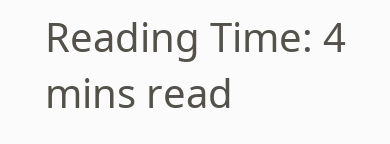Reading Time: 4 mins read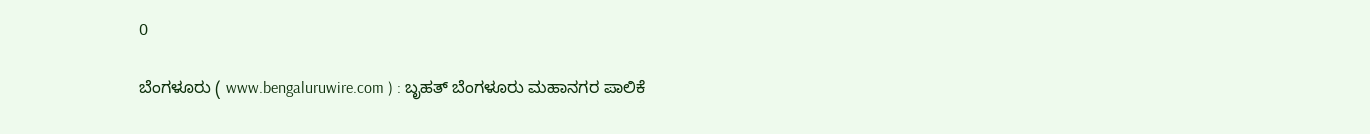0

ಬೆಂಗಳೂರು ( www.bengaluruwire.com ) : ಬೃಹತ್ ಬೆಂಗಳೂರು ಮಹಾನಗರ ಪಾಲಿಕೆ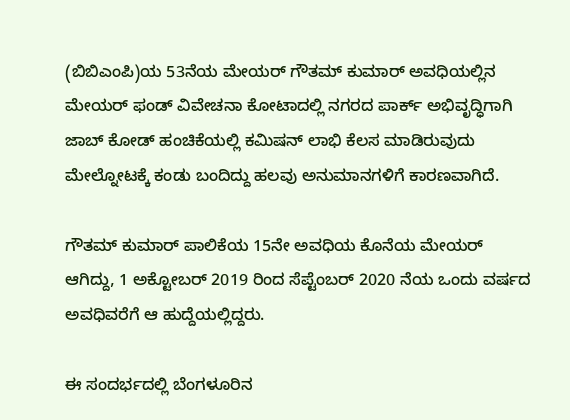(ಬಿಬಿಎಂಪಿ)ಯ 53ನೆಯ ಮೇಯರ್ ಗೌತಮ್ ಕುಮಾರ್ ಅವಧಿಯಲ್ಲಿನ ಮೇಯರ್ ಫಂಡ್ ವಿವೇಚನಾ ಕೋಟಾದಲ್ಲಿ ನಗರದ ಪಾರ್ಕ್ ಅಭಿವೃದ್ಧಿಗಾಗಿ ಜಾಬ್ ಕೋಡ್ ಹಂಚಿಕೆಯಲ್ಲಿ ಕಮಿಷನ್ ಲಾಭಿ ಕೆಲಸ ಮಾಡಿರುವುದು ಮೇಲ್ನೋಟಕ್ಕೆ ಕಂಡು ಬಂದಿದ್ದು ಹಲವು ಅನುಮಾನಗಳಿಗೆ ಕಾರಣವಾಗಿದೆ.

ಗೌತಮ್ ಕುಮಾರ್ ಪಾಲಿಕೆಯ 15ನೇ ಅವಧಿಯ ಕೊನೆಯ ಮೇಯರ್ ಆಗಿದ್ದು, 1 ಅಕ್ಟೋಬರ್ 2019 ರಿಂದ ಸೆಪ್ಟೆಂಬರ್ 2020 ನೆಯ ಒಂದು ವರ್ಷದ ಅವಧಿವರೆಗೆ ಆ ಹುದ್ದೆಯಲ್ಲಿದ್ದರು.

ಈ ಸಂದರ್ಭದಲ್ಲಿ ಬೆಂಗಳೂರಿನ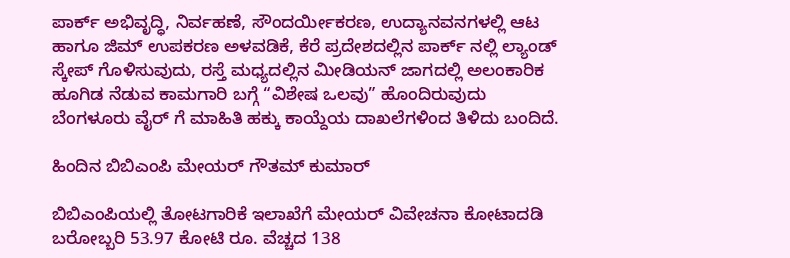ಪಾರ್ಕ್ ಅಭಿವೃದ್ಧಿ, ನಿರ್ವಹಣೆ, ಸೌಂದರ್ಯೀಕರಣ, ಉದ್ಯಾನವನಗಳಲ್ಲಿ ಆಟ ಹಾಗೂ ಜಿಮ್ ಉಪಕರಣ ಅಳವಡಿಕೆ, ಕೆರೆ ಪ್ರದೇಶದಲ್ಲಿನ ಪಾರ್ಕ್ ನಲ್ಲಿ ಲ್ಯಾಂಡ್ ಸ್ಕೇಪ್ ಗೊಳಿಸುವುದು, ರಸ್ತೆ ಮಧ್ಯದಲ್ಲಿನ ಮೀಡಿಯನ್ ಜಾಗದಲ್ಲಿ ಅಲಂಕಾರಿಕ ಹೂಗಿಡ ನೆಡುವ ಕಾಮಗಾರಿ ಬಗ್ಗೆ “ವಿಶೇಷ ಒಲವು” ಹೊಂದಿರುವುದು ಬೆಂಗಳೂರು ವೈರ್ ಗೆ ಮಾಹಿತಿ ಹಕ್ಕು ಕಾಯ್ದೆಯ ದಾಖಲೆಗಳಿಂದ ತಿಳಿದು ಬಂದಿದೆ.

ಹಿಂದಿನ ಬಿಬಿಎಂಪಿ ಮೇಯರ್ ಗೌತಮ್ ಕುಮಾರ್

ಬಿಬಿಎಂಪಿಯಲ್ಲಿ ತೋಟಗಾರಿಕೆ ಇಲಾಖೆಗೆ ಮೇಯರ್ ವಿವೇಚನಾ ಕೋಟಾದಡಿ ಬರೋಬ್ಬರಿ 53.97 ಕೋಟಿ ರೂ. ವೆಚ್ಚದ 138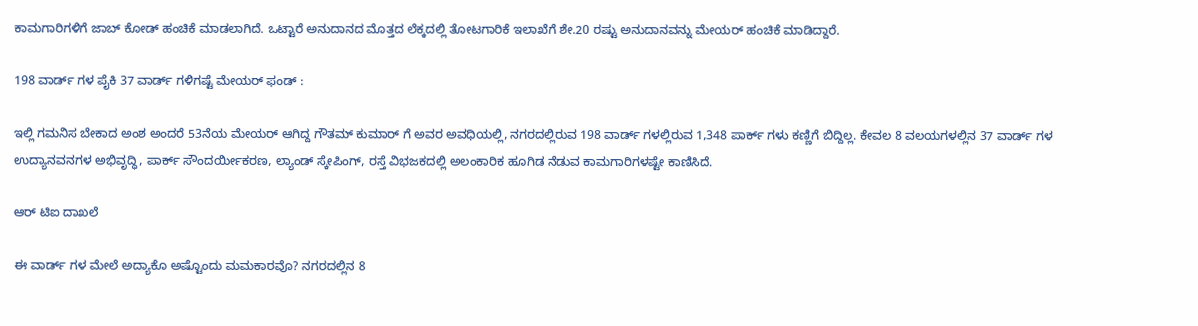ಕಾಮಗಾರಿಗಳಿಗೆ ಜಾಬ್ ಕೋಡ್ ಹಂಚಿಕೆ ಮಾಡಲಾಗಿದೆ. ಒಟ್ಟಾರೆ ಅನುದಾನದ ಮೊತ್ತದ ಲೆಕ್ಕದಲ್ಲಿ ತೋಟಗಾರಿಕೆ ಇಲಾಖೆಗೆ ಶೇ.20 ರಷ್ಟು ಅನುದಾನವನ್ನು ಮೇಯರ್ ಹಂಚಿಕೆ ಮಾಡಿದ್ದಾರೆ.

198 ವಾರ್ಡ್ ಗಳ ಪೈಕಿ 37 ವಾರ್ಡ್ ಗಳಿಗಷ್ಟೆ ಮೇಯರ್ ಫಂಡ್ :

ಇಲ್ಲಿ ಗಮನಿಸ ಬೇಕಾದ ಅಂಶ ಅಂದರೆ 53ನೆಯ ಮೇಯರ್ ಆಗಿದ್ದ ಗೌತಮ್ ಕುಮಾರ್ ಗೆ ಅವರ ಅವಧಿಯಲ್ಲಿ, ನಗರದಲ್ಲಿರುವ 198 ವಾರ್ಡ್ ಗಳಲ್ಲಿರುವ 1,348 ಪಾರ್ಕ್ ಗಳು ಕಣ್ಣಿಗೆ ಬಿದ್ದಿಲ್ಲ. ಕೇವಲ 8 ವಲಯಗಳಲ್ಲಿನ 37 ವಾರ್ಡ್ ಗಳ ಉದ್ಯಾನವನಗಳ ಅಭಿವೃದ್ಧಿ, ಪಾರ್ಕ್ ಸೌಂದರ್ಯೀಕರಣ, ಲ್ಯಾಂಡ್ ಸ್ಕೇಪಿಂಗ್, ರಸ್ತೆ ವಿಭಜಕದಲ್ಲಿ ಅಲಂಕಾರಿಕ ಹೂಗಿಡ ನೆಡುವ ಕಾಮಗಾರಿಗಳಷ್ಟೇ ಕಾಣಿಸಿದೆ.

ಆರ್ ಟಿಐ ದಾಖಲೆ

ಈ ವಾರ್ಡ್ ಗಳ ಮೇಲೆ ಅದ್ಯಾಕೊ ಅಷ್ಟೊಂದು ಮಮಕಾರವೊ? ನಗರದಲ್ಲಿನ 8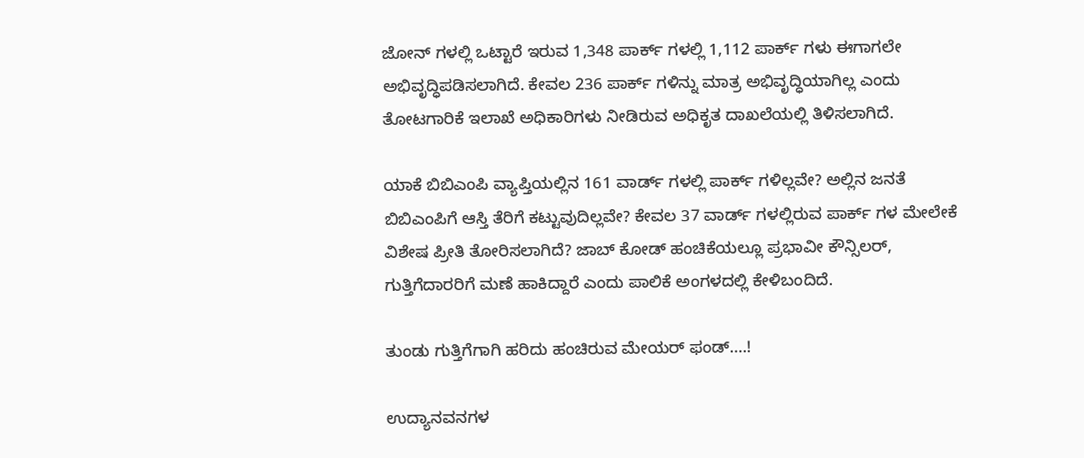ಜೋನ್ ಗಳಲ್ಲಿ ಒಟ್ಟಾರೆ ಇರುವ 1,348 ಪಾರ್ಕ್ ಗಳಲ್ಲಿ 1,112 ಪಾರ್ಕ್ ಗಳು ಈಗಾಗಲೇ ಅಭಿವೃದ್ಧಿಪಡಿಸಲಾಗಿದೆ. ಕೇವಲ 236 ಪಾರ್ಕ್ ಗಳಿನ್ನು ಮಾತ್ರ ಅಭಿವೃದ್ಧಿಯಾಗಿಲ್ಲ ಎಂದು ತೋಟಗಾರಿಕೆ ಇಲಾಖೆ ಅಧಿಕಾರಿಗಳು ನೀಡಿರುವ ಅಧಿಕೃತ ದಾಖಲೆಯಲ್ಲಿ ತಿಳಿಸಲಾಗಿದೆ.

ಯಾಕೆ ಬಿಬಿಎಂಪಿ ವ್ಯಾಪ್ತಿಯಲ್ಲಿನ 161 ವಾರ್ಡ್ ಗಳಲ್ಲಿ ಪಾರ್ಕ್ ಗಳಿಲ್ಲವೇ? ಅಲ್ಲಿನ ಜನತೆ ಬಿಬಿಎಂಪಿಗೆ ಆಸ್ತಿ ತೆರಿಗೆ ಕಟ್ಟುವುದಿಲ್ಲವೇ? ಕೇವಲ 37 ವಾರ್ಡ್ ಗಳಲ್ಲಿರುವ ಪಾರ್ಕ್ ಗಳ ಮೇಲೇಕೆ ವಿಶೇಷ ಪ್ರೀತಿ ತೋರಿಸಲಾಗಿದೆ? ಜಾಬ್ ಕೋಡ್ ಹಂಚಿಕೆಯಲ್ಲೂ ಪ್ರಭಾವೀ ಕೌನ್ಸಿಲರ್, ಗುತ್ತಿಗೆದಾರರಿಗೆ ಮಣೆ ಹಾಕಿದ್ದಾರೆ ಎಂದು ಪಾಲಿಕೆ ಅಂಗಳದಲ್ಲಿ ಕೇಳಿಬಂದಿದೆ.

ತುಂಡು ಗುತ್ತಿಗೆಗಾಗಿ ಹರಿದು ಹಂಚಿರುವ ಮೇಯರ್ ಫಂಡ್….!

ಉದ್ಯಾನವನಗಳ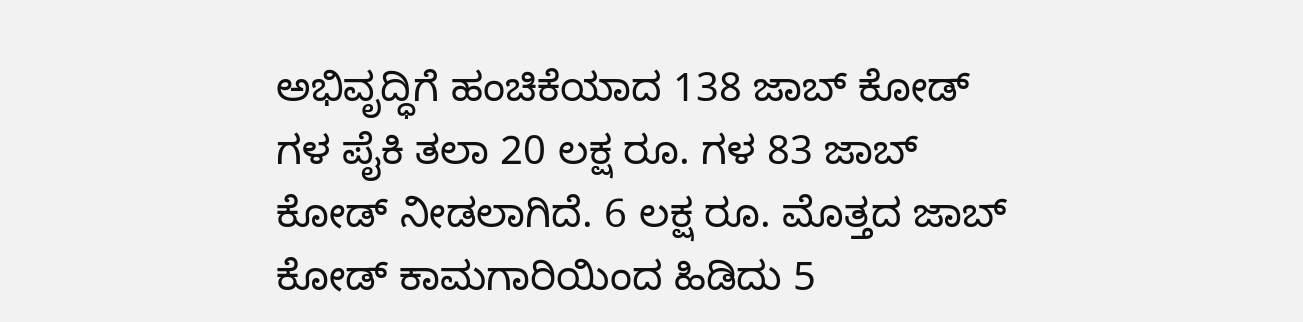ಅಭಿವೃದ್ಧಿಗೆ ಹಂಚಿಕೆಯಾದ 138 ಜಾಬ್ ಕೋಡ್ ಗಳ ಪೈಕಿ ತಲಾ 20 ಲಕ್ಷ ರೂ. ಗಳ 83 ಜಾಬ್ ಕೋಡ್ ನೀಡಲಾಗಿದೆ. 6 ಲಕ್ಷ ರೂ. ಮೊತ್ತದ ಜಾಬ್ ಕೋಡ್ ಕಾಮಗಾರಿಯಿಂದ ಹಿಡಿದು 5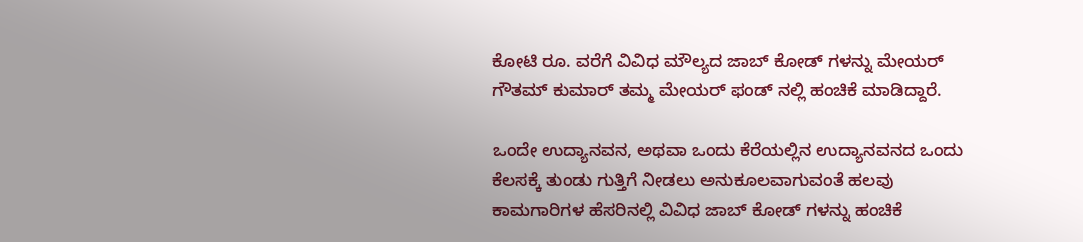ಕೋಟಿ ರೂ. ವರೆಗೆ ವಿವಿಧ ಮೌಲ್ಯದ ಜಾಬ್ ಕೋಡ್ ಗಳನ್ನು ಮೇಯರ್ ಗೌತಮ್ ಕುಮಾರ್ ತಮ್ಮ ಮೇಯರ್ ಫಂಡ್ ನಲ್ಲಿ ಹಂಚಿಕೆ ಮಾಡಿದ್ದಾರೆ.

ಒಂದೇ ಉದ್ಯಾನವನ, ಅಥವಾ ಒಂದು ಕೆರೆಯಲ್ಲಿನ ಉದ್ಯಾನವನದ ಒಂದು ಕೆಲಸಕ್ಕೆ ತುಂಡು ಗುತ್ತಿಗೆ ನೀಡಲು ಅನುಕೂಲವಾಗುವಂತೆ ಹಲವು ಕಾಮಗಾರಿಗಳ ಹೆಸರಿನಲ್ಲಿ ವಿವಿಧ ಜಾಬ್ ಕೋಡ್ ಗಳನ್ನು ಹಂಚಿಕೆ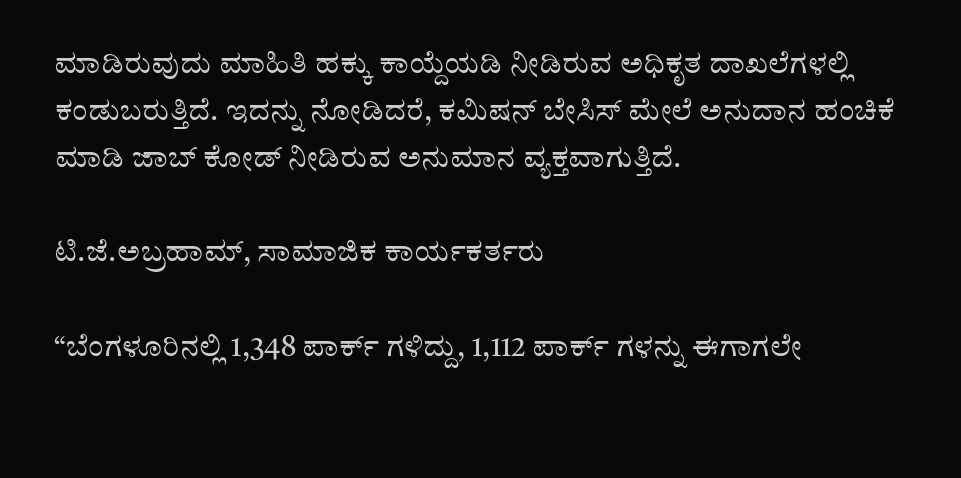ಮಾಡಿರುವುದು ಮಾಹಿತಿ ಹಕ್ಕು ಕಾಯ್ದೆಯಡಿ ನೀಡಿರುವ ಅಧಿಕೃತ ದಾಖಲೆಗಳಲ್ಲಿ ಕಂಡುಬರುತ್ತಿದೆ. ಇದನ್ನು ನೋಡಿದರೆ, ಕಮಿಷನ್ ಬೇಸಿಸ್ ಮೇಲೆ ಅನುದಾನ ಹಂಚಿಕೆ ಮಾಡಿ ಜಾಬ್ ಕೋಡ್ ನೀಡಿರುವ ಅನುಮಾನ ವ್ಯಕ್ತವಾಗುತ್ತಿದೆ.

ಟಿ.ಜೆ.ಅಬ್ರಹಾಮ್, ಸಾಮಾಜಿಕ ಕಾರ್ಯಕರ್ತರು

“ಬೆಂಗಳೂರಿನಲ್ಲಿ 1,348 ಪಾರ್ಕ್ ಗಳಿದ್ದು, 1,112 ಪಾರ್ಕ್ ಗಳನ್ನು ಈಗಾಗಲೇ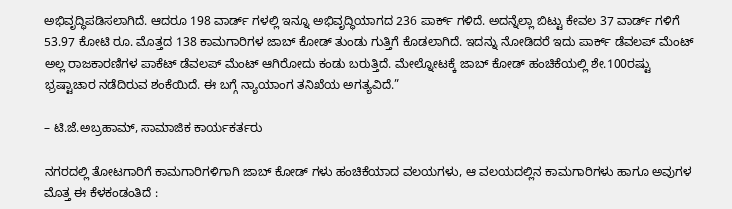ಅಭಿವೃದ್ಧಿಪಡಿಸಲಾಗಿದೆ. ಆದರೂ 198 ವಾರ್ಡ್ ಗಳಲ್ಲಿ ಇನ್ನೂ ಅಭಿವೃದ್ಧಿಯಾಗದ 236 ಪಾರ್ಕ್ ಗಳಿದೆ. ಅದನ್ನೆಲ್ಲಾ ಬಿಟ್ಟು ಕೇವಲ 37 ವಾರ್ಡ್ ಗಳಿಗೆ 53.97 ಕೋಟಿ ರೂ. ಮೊತ್ತದ 138 ಕಾಮಗಾರಿಗಳ ಜಾಬ್ ಕೋಡ್ ತುಂಡು ಗುತ್ತಿಗೆ ಕೊಡಲಾಗಿದೆ. ಇದನ್ನು ನೋಡಿದರೆ ಇದು ಪಾರ್ಕ್ ಡೆವಲಪ್ ಮೆಂಟ್ ಅಲ್ಲ ರಾಜಕಾರಣಿಗಳ ಪಾಕೆಟ್ ಡೆವಲಪ್ ಮೆಂಟ್ ಆಗಿರೋದು ಕಂಡು ಬರುತ್ತಿದೆ. ಮೇಲ್ನೋಟಕ್ಕೆ ಜಾಬ್ ಕೋಡ್ ಹಂಚಿಕೆಯಲ್ಲಿ ಶೇ.100ರಷ್ಟು ಭ್ರಷ್ಟಾಚಾರ ನಡೆದಿರುವ ಶಂಕೆಯಿದೆ. ಈ ಬಗ್ಗೆ ನ್ಯಾಯಾಂಗ ತನಿಖೆಯ ಅಗತ್ಯವಿದೆ.”

– ಟಿ.ಜೆ.ಅಬ್ರಹಾಮ್, ಸಾಮಾಜಿಕ ಕಾರ್ಯಕರ್ತರು

ನಗರದಲ್ಲಿ ತೋಟಗಾರಿಗೆ ಕಾಮಗಾರಿಗಳಿಗಾಗಿ ಜಾಬ್ ಕೋಡ್ ಗಳು ಹಂಚಿಕೆಯಾದ ವಲಯಗಳು, ಆ ವಲಯದಲ್ಲಿನ ಕಾಮಗಾರಿಗಳು ಹಾಗೂ ಅವುಗಳ ಮೊತ್ತ ಈ ಕೆಳಕಂಡಂತಿದೆ :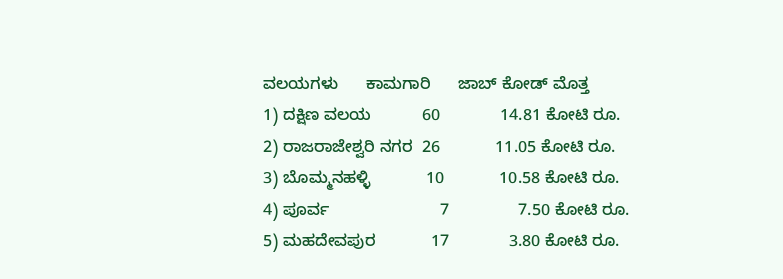ವಲಯಗಳು      ಕಾಮಗಾರಿ      ಜಾಬ್ ಕೋಡ್ ಮೊತ್ತ
1) ದಕ್ಷಿಣ ವಲಯ           60             14.81 ಕೋಟಿ ರೂ.
2) ರಾಜರಾಜೇಶ್ವರಿ ನಗರ  26            11.05 ಕೋಟಿ ರೂ.
3) ಬೊಮ್ಮನಹಳ್ಳಿ            10            10.58 ಕೋಟಿ ರೂ.
4) ಪೂರ್ವ                        7               7.50 ಕೋಟಿ ರೂ.
5) ಮಹದೇವಪುರ            17             3.80 ಕೋಟಿ ರೂ.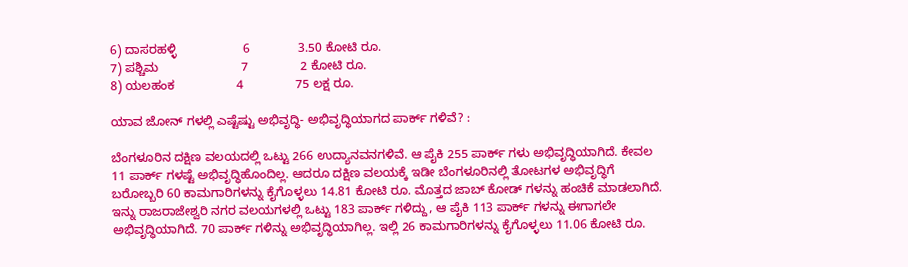6) ದಾಸರಹಳ್ಳಿ                   6              3.50 ಕೋಟಿ ರೂ.
7) ಪಶ್ಚಿಮ                        7               2 ಕೋಟಿ ರೂ.
8) ಯಲಹಂಕ                  4               75 ಲಕ್ಷ ರೂ.

ಯಾವ ಜೋನ್ ಗಳಲ್ಲಿ ಎಷ್ಟೆಷ್ಟು ಅಭಿವೃದ್ಧಿ- ಅಭಿವೃದ್ಧಿಯಾಗದ ಪಾರ್ಕ್ ಗಳಿವೆ? :

ಬೆಂಗಳೂರಿನ ದಕ್ಷಿಣ ವಲಯದಲ್ಲಿ ಒಟ್ಟು 266 ಉದ್ಯಾನವನಗಳಿವೆ. ಆ ಪೈಕಿ 255 ಪಾರ್ಕ್ ಗಳು ಅಭಿವೃದ್ಧಿಯಾಗಿದೆ. ಕೇವಲ 11 ಪಾರ್ಕ್ ಗಳಷ್ಟೆ ಅಭಿವೃದ್ಧಿಹೊಂದಿಲ್ಲ. ಆದರೂ ದಕ್ಷಿಣ ವಲಯಕ್ಕೆ ಇಡೀ ಬೆಂಗಳೂರಿನಲ್ಲಿ ತೋಟಗಳ ಅಭಿವೃದ್ಧಿಗೆ ಬರೋಬ್ಬರಿ 60 ಕಾಮಗಾರಿಗಳನ್ನು ಕೈಗೊಳ್ಳಲು 14.81 ಕೋಟಿ ರೂ. ಮೊತ್ತದ ಜಾಬ್ ಕೋಡ್ ಗಳನ್ನು ಹಂಚಿಕೆ ಮಾಡಲಾಗಿದೆ. ಇನ್ನು ರಾಜರಾಜೇಶ್ವರಿ ನಗರ ವಲಯಗಳಲ್ಲಿ ಒಟ್ಟು 183 ಪಾರ್ಕ್ ಗಳಿದ್ದು, ಆ ಪೈಕಿ 113 ಪಾರ್ಕ್ ಗಳನ್ನು ಈಗಾಗಲೇ ಅಭಿವೃದ್ಧಿಯಾಗಿದೆ. 70 ಪಾರ್ಕ್ ಗಳಿನ್ನು ಅಭಿವೃದ್ಧಿಯಾಗಿಲ್ಲ. ಇಲ್ಲಿ 26 ಕಾಮಗಾರಿಗಳನ್ನು ಕೈಗೊಳ್ಳಲು 11.06 ಕೋಟಿ ರೂ.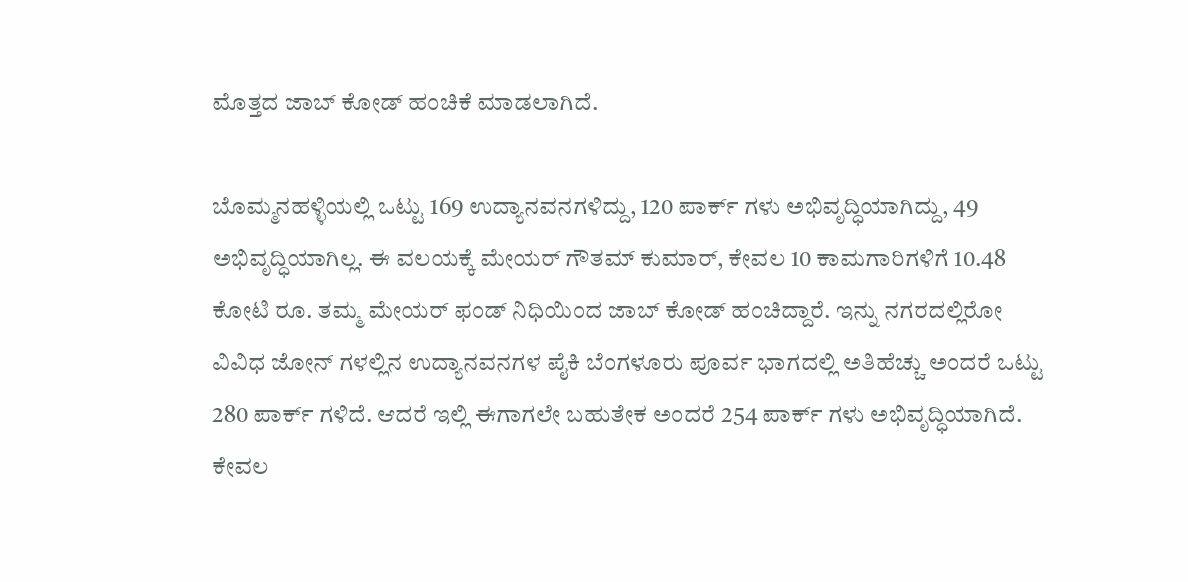ಮೊತ್ತದ ಜಾಬ್ ಕೋಡ್ ಹಂಚಿಕೆ ಮಾಡಲಾಗಿದೆ.

ಬೊಮ್ಮನಹಳ್ಳಿಯಲ್ಲಿ ಒಟ್ಟು 169 ಉದ್ಯಾನವನಗಳಿದ್ದು, 120 ಪಾರ್ಕ್ ಗಳು ಅಭಿವೃದ್ಧಿಯಾಗಿದ್ದು, 49 ಅಭಿವೃದ್ಧಿಯಾಗಿಲ್ಲ. ಈ ವಲಯಕ್ಕೆ ಮೇಯರ್ ಗೌತಮ್ ಕುಮಾರ್, ಕೇವಲ 10 ಕಾಮಗಾರಿಗಳಿಗೆ 10.48 ಕೋಟಿ ರೂ. ತಮ್ಮ ಮೇಯರ್ ಫಂಡ್ ನಿಧಿಯಿಂದ ಜಾಬ್ ಕೋಡ್ ಹಂಚಿದ್ದಾರೆ. ಇನ್ನು ನಗರದಲ್ಲಿರೋ ವಿವಿಧ ಜೋನ್ ಗಳಲ್ಲಿನ ಉದ್ಯಾನವನಗಳ ಪೈಕಿ ಬೆಂಗಳೂರು ಪೂರ್ವ ಭಾಗದಲ್ಲಿ ಅತಿಹೆಚ್ಚು ಅಂದರೆ ಒಟ್ಟು 280 ಪಾರ್ಕ್ ಗಳಿದೆ. ಆದರೆ ಇಲ್ಲಿ ಈಗಾಗಲೇ ಬಹುತೇಕ ಅಂದರೆ 254 ಪಾರ್ಕ್ ಗಳು ಅಭಿವೃದ್ಧಿಯಾಗಿದೆ. ಕೇವಲ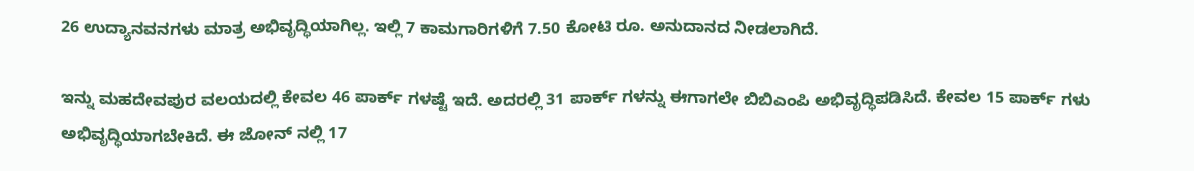26 ಉದ್ಯಾನವನಗಳು ಮಾತ್ರ ಅಭಿವೃದ್ಧಿಯಾಗಿಲ್ಲ. ಇಲ್ಲಿ 7 ಕಾಮಗಾರಿಗಳಿಗೆ 7.50 ಕೋಟಿ ರೂ. ಅನುದಾನದ ನೀಡಲಾಗಿದೆ.

ಇನ್ನು ಮಹದೇವಪುರ ವಲಯದಲ್ಲಿ ಕೇವಲ 46 ಪಾರ್ಕ್ ಗಳಷ್ಟೆ ಇದೆ. ಅದರಲ್ಲಿ 31 ಪಾರ್ಕ್ ಗಳನ್ನು ಈಗಾಗಲೇ ಬಿಬಿಎಂಪಿ ಅಭಿವೃದ್ಧಿಪಡಿಸಿದೆ. ಕೇವಲ 15 ಪಾರ್ಕ್ ಗಳು ಅಭಿವೃದ್ಧಿಯಾಗಬೇಕಿದೆ. ಈ ಜೋನ್ ನಲ್ಲಿ 17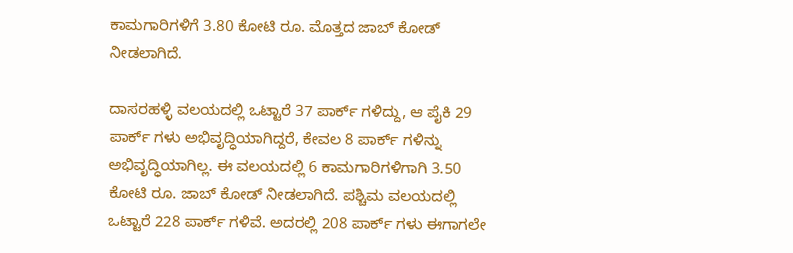ಕಾಮಗಾರಿಗಳಿಗೆ 3.80 ಕೋಟಿ ರೂ. ಮೊತ್ತದ ಜಾಬ್ ಕೋಡ್ ನೀಡಲಾಗಿದೆ.

ದಾಸರಹಳ್ಳಿ ವಲಯದಲ್ಲಿ ಒಟ್ಟಾರೆ 37 ಪಾರ್ಕ್ ಗಳಿದ್ದು, ಆ ಪೈಕಿ 29 ಪಾರ್ಕ್ ಗಳು ಅಭಿವೃದ್ಧಿಯಾಗಿದ್ದರೆ, ಕೇವಲ 8 ಪಾರ್ಕ್ ಗಳಿನ್ನು ಅಭಿವೃದ್ಧಿಯಾಗಿಲ್ಲ. ಈ ವಲಯದಲ್ಲಿ 6 ಕಾಮಗಾರಿಗಳಿಗಾಗಿ 3.50 ಕೋಟಿ ರೂ. ಜಾಬ್ ಕೋಡ್ ನೀಡಲಾಗಿದೆ. ಪಶ್ಚಿಮ ವಲಯದಲ್ಲಿ ಒಟ್ಟಾರೆ 228 ಪಾರ್ಕ್ ಗಳಿವೆ. ಅದರಲ್ಲಿ 208 ಪಾರ್ಕ್ ಗಳು ಈಗಾಗಲೇ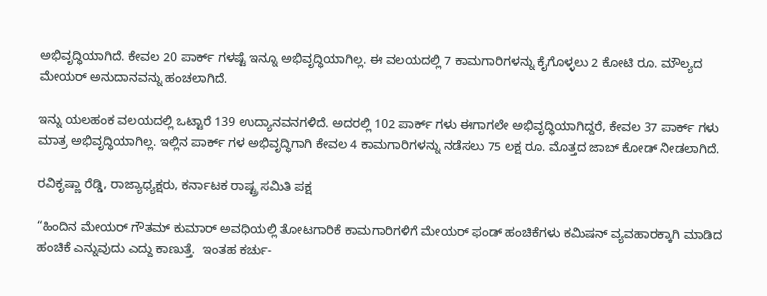ಅಭಿವೃದ್ಧಿಯಾಗಿದೆ. ಕೇವಲ 20 ಪಾರ್ಕ್ ಗಳಷ್ಟೆ ಇನ್ನೂ ಅಭಿವೃದ್ಧಿಯಾಗಿಲ್ಲ. ಈ ವಲಯದಲ್ಲಿ 7 ಕಾಮಗಾರಿಗಳನ್ನು ಕೈಗೊಳ್ಳಲು 2 ಕೋಟಿ ರೂ. ಮೌಲ್ಯದ ಮೇಯರ್ ಅನುದಾನವನ್ನು ಹಂಚಲಾಗಿದೆ.

ಇನ್ನು ಯಲಹಂಕ ವಲಯದಲ್ಲಿ ಒಟ್ಟಾರೆ 139 ಉದ್ಯಾನವನಗಳಿದೆ. ಅದರಲ್ಲಿ 102 ಪಾರ್ಕ್ ಗಳು ಈಗಾಗಲೇ ಅಭಿವೃದ್ಧಿಯಾಗಿದ್ದರೆ, ಕೇವಲ 37 ಪಾರ್ಕ್ ಗಳು ಮಾತ್ರ ಅಭಿವೃದ್ಧಿಯಾಗಿಲ್ಲ. ಇಲ್ಲಿನ ಪಾರ್ಕ್ ಗಳ ಅಭಿವೃದ್ಧಿಗಾಗಿ ಕೇವಲ 4 ಕಾಮಗಾರಿಗಳನ್ನು ನಡೆಸಲು 75 ಲಕ್ಷ ರೂ. ಮೊತ್ತದ ಜಾಬ್ ಕೋಡ್ ನೀಡಲಾಗಿದೆ.

ರವಿಕೃಷ್ಣಾ ರೆಡ್ಡಿ, ರಾಜ್ಯಾಧ್ಯಕ್ಷರು, ಕರ್ನಾಟಕ ರಾಷ್ಟ್ರ ಸಮಿತಿ ಪಕ್ಷ

“ಹಿಂದಿನ ಮೇಯರ್ ಗೌತಮ್ ಕುಮಾರ್ ಅವಧಿಯಲ್ಲಿ ತೋಟಗಾರಿಕೆ ಕಾಮಗಾರಿಗಳಿಗೆ ಮೇಯರ್ ಫಂಡ್ ಹಂಚಿಕೆಗಳು ಕಮಿಷನ್ ವ್ಯವಹಾರಕ್ಕಾಗಿ ಮಾಡಿದ ಹಂಚಿಕೆ ಎನ್ನುವುದು ಎದ್ದು ಕಾಣುತ್ತೆ.  ಇಂತಹ ಕರ್ಚು-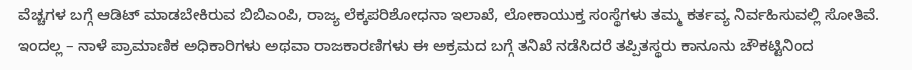ವೆಚ್ಚಗಳ ಬಗ್ಗೆ ಆಡಿಟ್ ಮಾಡಬೇಕಿರುವ ಬಿಬಿಎಂಪಿ, ರಾಜ್ಯ ಲೆಕ್ಕಪರಿಶೋಧನಾ ಇಲಾಖೆ, ಲೋಕಾಯುಕ್ತ ಸಂಸ್ಥೆಗಳು ತಮ್ಮ ಕರ್ತವ್ಯ ನಿರ್ವಹಿಸುವಲ್ಲಿ ಸೋತಿವೆ. ಇಂದಲ್ಲ – ನಾಳೆ ಪ್ರಾಮಾಣಿಕ ಅಧಿಕಾರಿಗಳು ಅಥವಾ ರಾಜಕಾರಣಿಗಳು ಈ ಅಕ್ರಮದ ಬಗ್ಗೆ ತನಿಖೆ ನಡೆಸಿದರೆ ತಪ್ಪಿತಸ್ಥರು ಕಾನೂನು ಚೌಕಟ್ಟಿನಿಂದ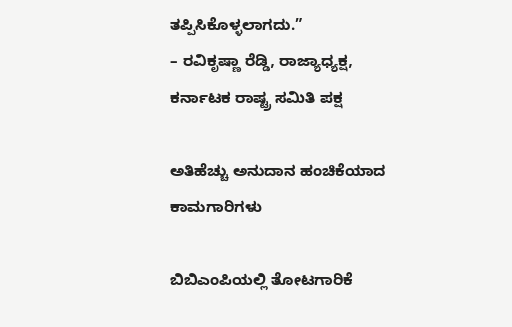ತಪ್ಪಿಸಿಕೊಳ್ಳಲಾಗದು.”
– ರವಿಕೃಷ್ಣಾ ರೆಡ್ಡಿ, ರಾಜ್ಯಾಧ್ಯಕ್ಷ, ಕರ್ನಾಟಕ ರಾಷ್ಟ್ರ ಸಮಿತಿ ಪಕ್ಷ

ಅತಿಹೆಚ್ಚು ಅನುದಾನ ಹಂಚಿಕೆಯಾದ ಕಾಮಗಾರಿಗಳು

ಬಿಬಿಎಂಪಿಯಲ್ಲಿ ತೋಟಗಾರಿಕೆ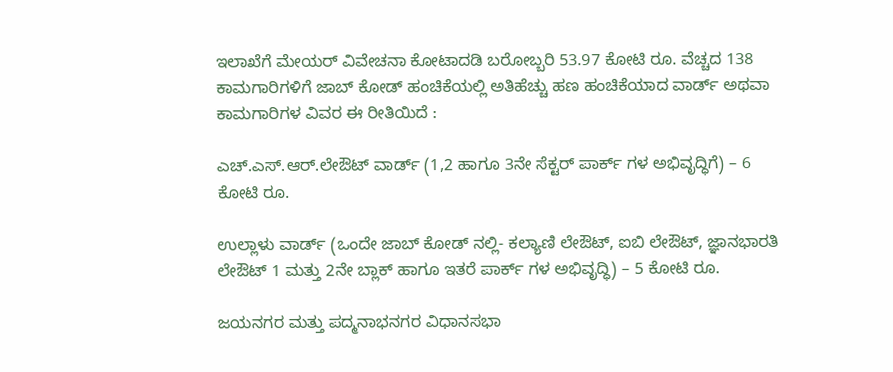ಇಲಾಖೆಗೆ ಮೇಯರ್ ವಿವೇಚನಾ ಕೋಟಾದಡಿ ಬರೋಬ್ಬರಿ 53.97 ಕೋಟಿ ರೂ. ವೆಚ್ಚದ 138 ಕಾಮಗಾರಿಗಳಿಗೆ ಜಾಬ್ ಕೋಡ್ ಹಂಚಿಕೆಯಲ್ಲಿ ಅತಿಹೆಚ್ಚು ಹಣ ಹಂಚಿಕೆಯಾದ ವಾರ್ಡ್ ಅಥವಾ ಕಾಮಗಾರಿಗಳ ವಿವರ ಈ ರೀತಿಯಿದೆ :

ಎಚ್.ಎಸ್.ಆರ್.ಲೇಔಟ್ ವಾರ್ಡ್ (1,2 ಹಾಗೂ 3ನೇ ಸೆಕ್ಟರ್ ಪಾರ್ಕ್ ಗಳ ಅಭಿವೃದ್ಧಿಗೆ) – 6 ಕೋಟಿ ರೂ.

ಉಲ್ಲಾಳು ವಾರ್ಡ್ (ಒಂದೇ ಜಾಬ್ ಕೋಡ್ ನಲ್ಲಿ- ಕಲ್ಯಾಣಿ ಲೇಔಟ್, ಐಬಿ ಲೇಔಟ್, ಜ್ಞಾನಭಾರತಿ ಲೇಔಟ್ 1 ಮತ್ತು 2ನೇ ಬ್ಲಾಕ್ ಹಾಗೂ ಇತರೆ ಪಾರ್ಕ್ ಗಳ ಅಭಿವೃದ್ಧಿ) – 5 ಕೋಟಿ ರೂ.

ಜಯನಗರ ಮತ್ತು ಪದ್ಮನಾಭನಗರ ವಿಧಾನಸಭಾ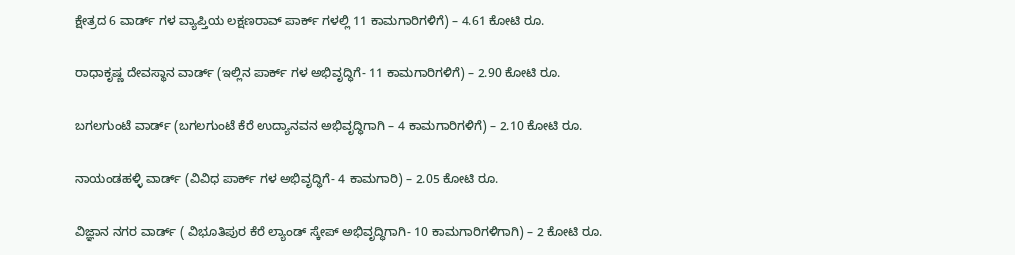ಕ್ಷೇತ್ರದ 6 ವಾರ್ಡ್ ಗಳ ವ್ಯಾಪ್ತಿಯ ಲಕ್ಷಣರಾವ್ ಪಾರ್ಕ್ ಗಳಲ್ಲಿ 11 ಕಾಮಗಾರಿಗಳಿಗೆ) – 4.61 ಕೋಟಿ ರೂ.

ರಾಧಾಕೃಷ್ಣ ದೇವಸ್ಥಾನ ವಾರ್ಡ್ (ಇಲ್ಲಿನ ಪಾರ್ಕ್ ಗಳ ಅಭಿವೃದ್ಧಿಗೆ- 11 ಕಾಮಗಾರಿಗಳಿಗೆ) – 2.90 ಕೋಟಿ ರೂ.

ಬಗಲಗುಂಟೆ ವಾರ್ಡ್ (ಬಗಲಗುಂಟೆ ಕೆರೆ ಉದ್ಯಾನವನ ಅಭಿವೃದ್ಧಿಗಾಗಿ – 4 ಕಾಮಗಾರಿಗಳಿಗೆ) – 2.10 ಕೋಟಿ ರೂ.

ನಾಯಂಡಹಳ್ಳಿ ವಾರ್ಡ್ (ವಿವಿಧ ಪಾರ್ಕ್ ಗಳ ಅಭಿವೃದ್ಧಿಗೆ- 4 ಕಾಮಗಾರಿ) – 2.05 ಕೋಟಿ ರೂ.

ವಿಜ್ಞಾನ ನಗರ ವಾರ್ಡ್ ( ವಿಭೂತಿಪುರ ಕೆರೆ ಲ್ಯಾಂಡ್ ಸ್ಕೇಪ್ ಅಭಿವೃದ್ಧಿಗಾಗಿ- 10 ಕಾಮಗಾರಿಗಳಿಗಾಗಿ) – 2 ಕೋಟಿ ರೂ.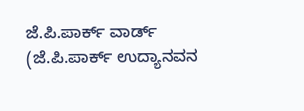ಜೆ.ಪಿ.ಪಾರ್ಕ್ ವಾರ್ಡ್ (ಜೆ.ಪಿ.ಪಾರ್ಕ್ ಉದ್ಯಾನವನ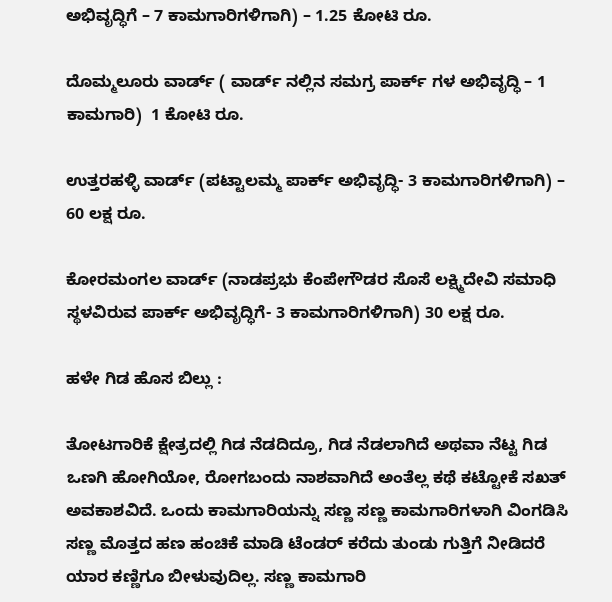ಅಭಿವೃದ್ಧಿಗೆ – 7 ಕಾಮಗಾರಿಗಳಿಗಾಗಿ) – 1.25 ಕೋಟಿ ರೂ.

ದೊಮ್ಮಲೂರು ವಾರ್ಡ್ ( ವಾರ್ಡ್ ನಲ್ಲಿನ ಸಮಗ್ರ ಪಾರ್ಕ್ ಗಳ ಅಭಿವೃದ್ಧಿ – 1 ಕಾಮಗಾರಿ)  1 ಕೋಟಿ ರೂ.

ಉತ್ತರಹಳ್ಳಿ ವಾರ್ಡ್ (ಪಟ್ಟಾಲಮ್ಮ ಪಾರ್ಕ್ ಅಭಿವೃದ್ಧಿ- 3 ಕಾಮಗಾರಿಗಳಿಗಾಗಿ) – 60 ಲಕ್ಷ ರೂ.

ಕೋರಮಂಗಲ ವಾರ್ಡ್ (ನಾಡಪ್ರಭು ಕೆಂಪೇಗೌಡರ ಸೊಸೆ ಲಕ್ಷ್ಮಿದೇವಿ ಸಮಾಧಿ ಸ್ಥಳವಿರುವ ಪಾರ್ಕ್ ಅಭಿವೃದ್ಧಿಗೆ- 3 ಕಾಮಗಾರಿಗಳಿಗಾಗಿ) 30 ಲಕ್ಷ ರೂ.

ಹಳೇ ಗಿಡ ಹೊಸ ಬಿಲ್ಲು :

ತೋಟಗಾರಿಕೆ ಕ್ಷೇತ್ರದಲ್ಲಿ ಗಿಡ ನೆಡದಿದ್ರೂ, ಗಿಡ ನೆಡಲಾಗಿದೆ ಅಥವಾ ನೆಟ್ಟ ಗಿಡ ಒಣಗಿ ಹೋಗಿಯೋ, ರೋಗಬಂದು ನಾಶವಾಗಿದೆ ಅಂತೆಲ್ಲ ಕಥೆ ಕಟ್ಟೋಕೆ ಸಖತ್ ಅವಕಾಶವಿದೆ. ಒಂದು ಕಾಮಗಾರಿಯನ್ನು ಸಣ್ಣ ಸಣ್ಣ ಕಾಮಗಾರಿಗಳಾಗಿ ವಿಂಗಡಿಸಿ ಸಣ್ಣ ಮೊತ್ತದ ಹಣ ಹಂಚಿಕೆ ಮಾಡಿ ಟೆಂಡರ್ ಕರೆದು ತುಂಡು ಗುತ್ತಿಗೆ ನೀಡಿದರೆ ಯಾರ ಕಣ್ಣಿಗೂ ಬೀಳುವುದಿಲ್ಲ. ಸಣ್ಣ ಕಾಮಗಾರಿ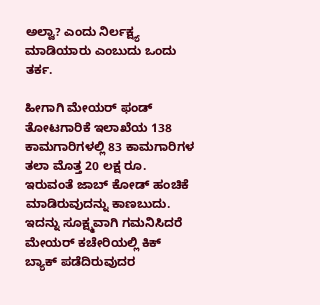ಅಲ್ವಾ? ಎಂದು ನಿರ್ಲಕ್ಷ್ಯ ಮಾಡಿಯಾರು ಎಂಬುದು ಒಂದು ತರ್ಕ.

ಹೀಗಾಗಿ ಮೇಯರ್ ಫಂಡ್ ತೋಟಗಾರಿಕೆ ಇಲಾಖೆಯ 138 ಕಾಮಗಾರಿಗಳಲ್ಲಿ 83 ಕಾಮಗಾರಿಗಳ ತಲಾ ಮೊತ್ತ 20 ಲಕ್ಷ ರೂ. ಇರುವಂತೆ ಜಾಬ್ ಕೋಡ್ ಹಂಚಿಕೆ ಮಾಡಿರುವುದನ್ನು ಕಾಣಬುದು. ಇದನ್ನು ಸೂಕ್ಷ್ಮವಾಗಿ ಗಮನಿಸಿದರೆ ಮೇಯರ್ ಕಚೇರಿಯಲ್ಲಿ ಕಿಕ್ ಬ್ಯಾಕ್ ಪಡೆದಿರುವುದರ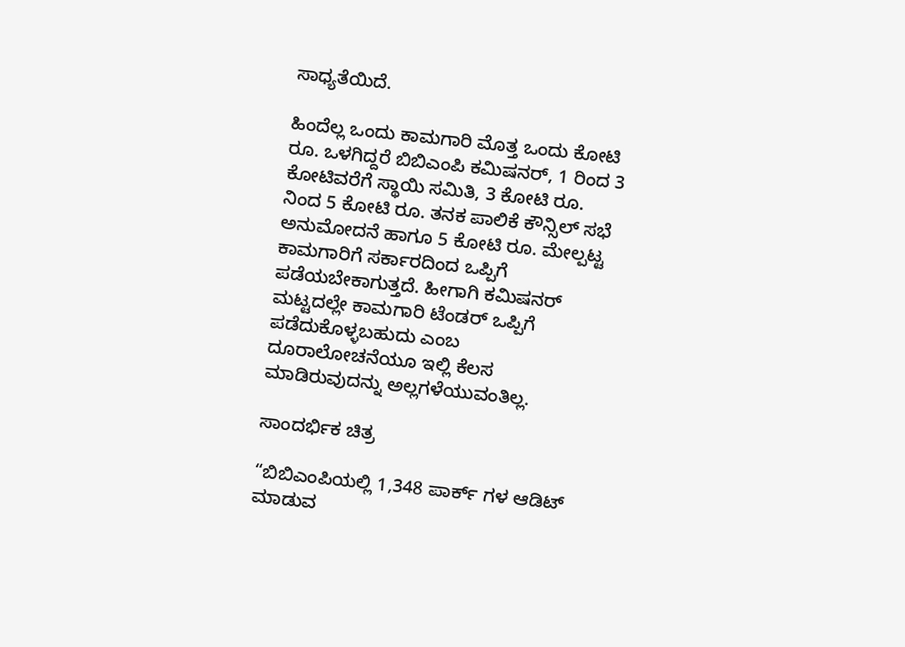ಸಾಧ್ಯತೆಯಿದೆ.

ಹಿಂದೆಲ್ಲ ಒಂದು ಕಾಮಗಾರಿ ಮೊತ್ತ ಒಂದು ಕೋಟಿ ರೂ. ಒಳಗಿದ್ದರೆ ಬಿಬಿಎಂಪಿ ಕಮಿಷನರ್, 1 ರಿಂದ 3 ಕೋಟಿವರೆಗೆ ಸ್ಥಾಯಿ ಸಮಿತಿ, 3 ಕೋಟಿ ರೂ. ನಿಂದ 5 ಕೋಟಿ ರೂ. ತನಕ ಪಾಲಿಕೆ ಕೌನ್ಸಿಲ್ ಸಭೆ ಅನುಮೋದನೆ ಹಾಗೂ 5 ಕೋಟಿ ರೂ. ಮೇಲ್ಪಟ್ಟ ಕಾಮಗಾರಿಗೆ ಸರ್ಕಾರದಿಂದ ಒಪ್ಪಿಗೆ ಪಡೆಯಬೇಕಾಗುತ್ತದೆ. ಹೀಗಾಗಿ ಕಮಿಷನರ್ ಮಟ್ಟದಲ್ಲೇ ಕಾಮಗಾರಿ ಟೆಂಡರ್ ಒಪ್ಪಿಗೆ ಪಡೆದುಕೊಳ್ಳಬಹುದು ಎಂಬ ದೂರಾಲೋಚನೆಯೂ ಇಲ್ಲಿ ಕೆಲಸ ಮಾಡಿರುವುದನ್ನು ಅಲ್ಲಗಳೆಯುವಂತಿಲ್ಲ.

ಸಾಂದರ್ಭಿಕ ಚಿತ್ರ

“ಬಿಬಿಎಂಪಿಯಲ್ಲಿ 1,348 ಪಾರ್ಕ್ ಗಳ ಆಡಿಟ್ ಮಾಡುವ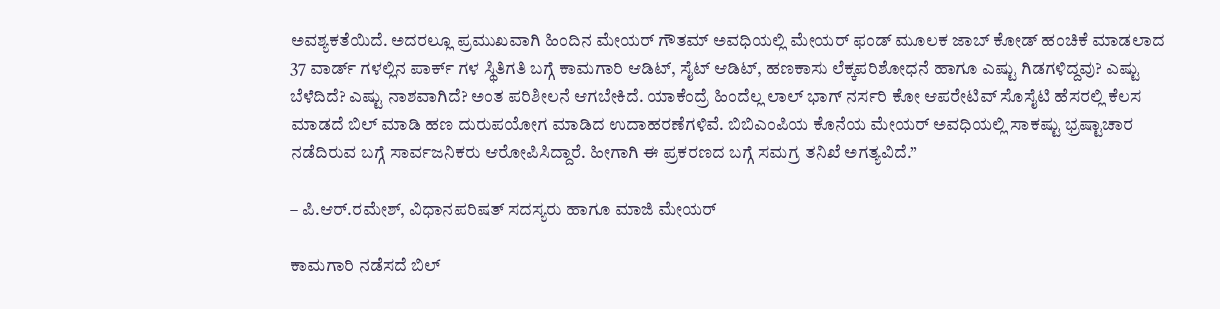ಅವಶ್ಯಕತೆಯಿದೆ. ಅದರಲ್ಲೂ ಪ್ರಮುಖವಾಗಿ ಹಿಂದಿನ ಮೇಯರ್ ಗೌತಮ್ ಅವಧಿಯಲ್ಲಿ ಮೇಯರ್ ಫಂಡ್ ಮೂಲಕ ಜಾಬ್ ಕೋಡ್ ಹಂಚಿಕೆ ಮಾಡಲಾದ 37 ವಾರ್ಡ್ ಗಳಲ್ಲಿನ ಪಾರ್ಕ್ ಗಳ ಸ್ಥಿತಿಗತಿ ಬಗ್ಗೆ ಕಾಮಗಾರಿ ಆಡಿಟ್, ಸೈಟ್ ಆಡಿಟ್, ಹಣಕಾಸು ಲೆಕ್ಕಪರಿಶೋಧನೆ ಹಾಗೂ ಎಷ್ಟು ಗಿಡಗಳಿದ್ದವು? ಎಷ್ಟು ಬೆಳೆದಿದೆ? ಎಷ್ಟು ನಾಶವಾಗಿದೆ? ಅಂತ ಪರಿಶೀಲನೆ ಆಗಬೇಕಿದೆ. ಯಾಕೆಂದ್ರೆ ಹಿಂದೆಲ್ಲ ಲಾಲ್ ಭಾಗ್ ನರ್ಸರಿ ಕೋ ಆಪರೇಟಿವ್ ಸೊಸೈಟಿ ಹೆಸರಲ್ಲಿ ಕೆಲಸ ಮಾಡದೆ ಬಿಲ್ ಮಾಡಿ ಹಣ ದುರುಪಯೋಗ ಮಾಡಿದ ಉದಾಹರಣೆಗಳಿವೆ. ಬಿಬಿಎಂಪಿಯ ಕೊನೆಯ ಮೇಯರ್ ಅವಧಿಯಲ್ಲಿ ಸಾಕಷ್ಟು ಭ್ರಷ್ಟಾಚಾರ ನಡೆದಿರುವ ಬಗ್ಗೆ ಸಾರ್ವಜನಿಕರು ಆರೋಪಿಸಿದ್ದಾರೆ. ಹೀಗಾಗಿ ಈ ಪ್ರಕರಣದ ಬಗ್ಗೆ ಸಮಗ್ರ ತನಿಖೆ ಅಗತ್ಯವಿದೆ.”

– ಪಿ.ಆರ್.ರಮೇಶ್, ವಿಧಾನಪರಿಷತ್ ಸದಸ್ಯರು ಹಾಗೂ ಮಾಜಿ ಮೇಯರ್

ಕಾಮಗಾರಿ ನಡೆಸದೆ ಬಿಲ್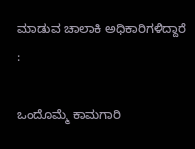ಮಾಡುವ ಚಾಲಾಕಿ ಅಧಿಕಾರಿಗಳಿದ್ದಾರೆ :

ಒಂದೊಮ್ಮೆ ಕಾಮಗಾರಿ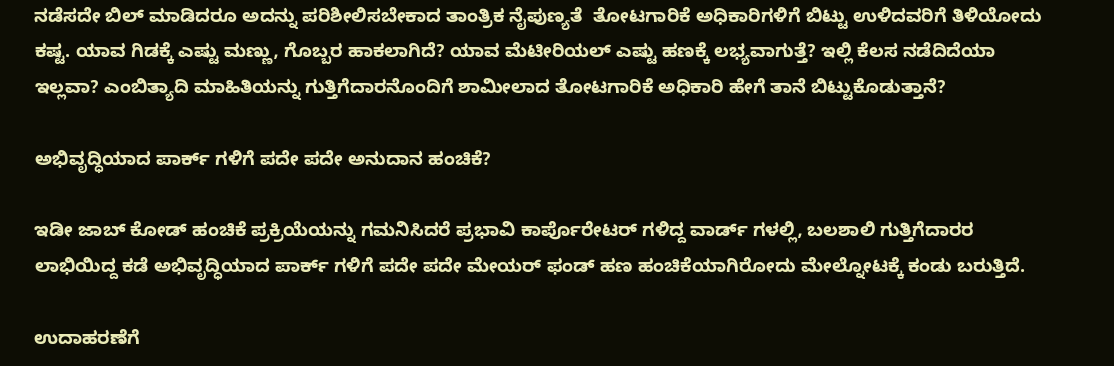ನಡೆಸದೇ ಬಿಲ್ ಮಾಡಿದರೂ ಅದನ್ನು ಪರಿಶೀಲಿಸಬೇಕಾದ ತಾಂತ್ರಿಕ ನೈಪುಣ್ಯತೆ  ತೋಟಗಾರಿಕೆ ಅಧಿಕಾರಿಗಳಿಗೆ ಬಿಟ್ಟು ಉಳಿದವರಿಗೆ ತಿಳಿಯೋದು ಕಷ್ಟ. ಯಾವ ಗಿಡಕ್ಕೆ ಎಷ್ಟು ಮಣ್ಣು, ಗೊಬ್ಬರ ಹಾಕಲಾಗಿದೆ? ಯಾವ ಮೆಟೀರಿಯಲ್ ಎಷ್ಟು ಹಣಕ್ಕೆ ಲಭ್ಯವಾಗುತ್ತೆ? ಇಲ್ಲಿ ಕೆಲಸ ನಡೆದಿದೆಯಾ ಇಲ್ಲವಾ? ಎಂಬಿತ್ಯಾದಿ ಮಾಹಿತಿಯನ್ನು ಗುತ್ತಿಗೆದಾರನೊಂದಿಗೆ ಶಾಮೀಲಾದ ತೋಟಗಾರಿಕೆ ಅಧಿಕಾರಿ ಹೇಗೆ ತಾನೆ ಬಿಟ್ಟುಕೊಡುತ್ತಾನೆ?

ಅಭಿವೃದ್ಧಿಯಾದ ಪಾರ್ಕ್ ಗಳಿಗೆ ಪದೇ ಪದೇ ಅನುದಾನ ಹಂಚಿಕೆ?

ಇಡೀ ಜಾಬ್ ಕೋಡ್ ಹಂಚಿಕೆ ಪ್ರಕ್ರಿಯೆಯನ್ನು ಗಮನಿಸಿದರೆ ಪ್ರಭಾವಿ ಕಾರ್ಪೊರೇಟರ್ ಗಳಿದ್ದ ವಾರ್ಡ್ ಗಳಲ್ಲಿ, ಬಲಶಾಲಿ ಗುತ್ತಿಗೆದಾರರ ಲಾಭಿಯಿದ್ದ ಕಡೆ ಅಭಿವೃದ್ಧಿಯಾದ ಪಾರ್ಕ್ ಗಳಿಗೆ ಪದೇ ಪದೇ ಮೇಯರ್ ಫಂಡ್ ಹಣ ಹಂಚಿಕೆಯಾಗಿರೋದು ಮೇಲ್ನೋಟಕ್ಕೆ ಕಂಡು ಬರುತ್ತಿದೆ.

ಉದಾಹರಣೆಗೆ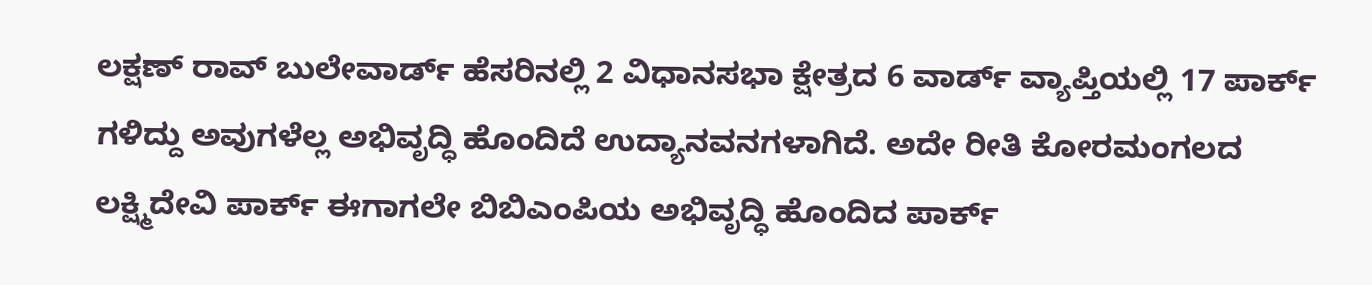ಲಕ್ಷಣ್ ರಾವ್ ಬುಲೇವಾರ್ಡ್ ಹೆಸರಿನಲ್ಲಿ 2 ವಿಧಾನಸಭಾ ಕ್ಷೇತ್ರದ 6 ವಾರ್ಡ್ ವ್ಯಾಪ್ತಿಯಲ್ಲಿ 17 ಪಾರ್ಕ್ ಗಳಿದ್ದು ಅವುಗಳೆಲ್ಲ ಅಭಿವೃದ್ಧಿ ಹೊಂದಿದೆ ಉದ್ಯಾನವನಗಳಾಗಿದೆ. ಅದೇ ರೀತಿ ಕೋರಮಂಗಲದ ಲಕ್ಷ್ಮಿದೇವಿ ಪಾರ್ಕ್ ಈಗಾಗಲೇ ಬಿಬಿಎಂಪಿಯ ಅಭಿವೃದ್ಧಿ ಹೊಂದಿದ ಪಾರ್ಕ್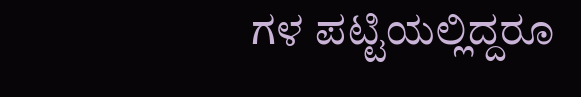ಗಳ ಪಟ್ಟಿಯಲ್ಲಿದ್ದರೂ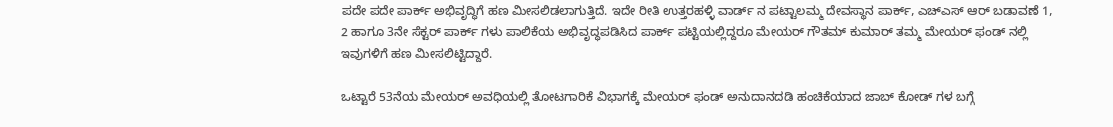ಪದೇ ಪದೇ ಪಾರ್ಕ್ ಅಭಿವೃದ್ಧಿಗೆ ಹಣ ಮೀಸಲಿಡಲಾಗುತ್ತಿದೆ. ಇದೇ ರೀತಿ ಉತ್ತರಹಳ್ಳಿ ವಾರ್ಡ್ ನ ಪಟ್ಟಾಲಮ್ಮ ದೇವಸ್ಥಾನ ಪಾರ್ಕ್, ಎಚ್ಎಸ್ ಆರ್ ಬಡಾವಣೆ 1, 2 ಹಾಗೂ 3ನೇ ಸೆಕ್ಟರ್ ಪಾರ್ಕ್ ಗಳು ಪಾಲಿಕೆಯ ಅಭಿವೃದ್ಧಪಡಿಸಿದ ಪಾರ್ಕ್ ಪಟ್ಟಿಯಲ್ಲಿದ್ದರೂ ಮೇಯರ್ ಗೌತಮ್ ಕುಮಾರ್ ತಮ್ಮ ಮೇಯರ್ ಫಂಡ್ ನಲ್ಲಿ ಇವುಗಳಿಗೆ ಹಣ ಮೀಸಲಿಟ್ಟಿದ್ದಾರೆ.

ಒಟ್ಟಾರೆ 53ನೆಯ ಮೇಯರ್ ಅವಧಿಯಲ್ಲಿ ತೋಟಗಾರಿಕೆ ವಿಭಾಗಕ್ಕೆ ಮೇಯರ್ ಫಂಡ್ ಅನುದಾನದಡಿ ಹಂಚಿಕೆಯಾದ ಜಾಬ್ ಕೋಡ್ ಗಳ ಬಗ್ಗೆ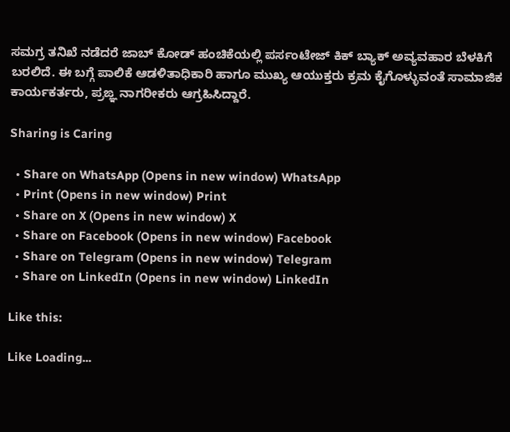ಸಮಗ್ರ ತನಿಖೆ ನಡೆದರೆ ಜಾಬ್ ಕೋಡ್ ಹಂಚಿಕೆಯಲ್ಲಿ ಪರ್ಸಂಟೇಜ್ ಕಿಕ್ ಬ್ಯಾಕ್ ಅವ್ಯವಹಾರ ಬೆಳಕಿಗೆ ಬರಲಿದೆ. ಈ ಬಗ್ಗೆ ಪಾಲಿಕೆ ಆಡಳಿತಾಧಿಕಾರಿ ಹಾಗೂ ಮುಖ್ಯ ಆಯುಕ್ತರು ಕ್ರಮ ಕೈಗೊಳ್ಳುವಂತೆ ಸಾಮಾಜಿಕ ಕಾರ್ಯಕರ್ತರು, ಪ್ರಙ್ಞ ನಾಗರೀಕರು ಆಗ್ರಹಿಸಿದ್ದಾರೆ.

Sharing is Caring

  • Share on WhatsApp (Opens in new window) WhatsApp
  • Print (Opens in new window) Print
  • Share on X (Opens in new window) X
  • Share on Facebook (Opens in new window) Facebook
  • Share on Telegram (Opens in new window) Telegram
  • Share on LinkedIn (Opens in new window) LinkedIn

Like this:

Like Loading...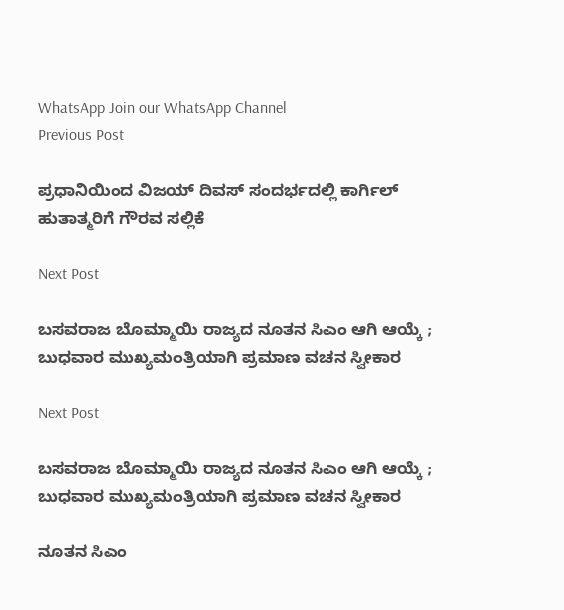WhatsApp Join our WhatsApp Channel
Previous Post

ಪ್ರಧಾನಿಯಿಂದ ವಿಜಯ್ ದಿವಸ್ ಸಂದರ್ಭದಲ್ಲಿ ಕಾರ್ಗಿಲ್ ಹುತಾತ್ಮರಿಗೆ ಗೌರವ ಸಲ್ಲಿಕೆ

Next Post

ಬಸವರಾಜ ಬೊಮ್ಮಾಯಿ ರಾಜ್ಯದ ನೂತನ ಸಿಎಂ ಆಗಿ ಆಯ್ಕೆ ; ಬುಧವಾರ ಮುಖ್ಯಮಂತ್ರಿಯಾಗಿ ಪ್ರಮಾಣ ವಚನ ಸ್ವೀಕಾರ

Next Post

ಬಸವರಾಜ ಬೊಮ್ಮಾಯಿ ರಾಜ್ಯದ ನೂತನ ಸಿಎಂ ಆಗಿ ಆಯ್ಕೆ ; ಬುಧವಾರ ಮುಖ್ಯಮಂತ್ರಿಯಾಗಿ ಪ್ರಮಾಣ ವಚನ ಸ್ವೀಕಾರ

ನೂತನ ಸಿಎಂ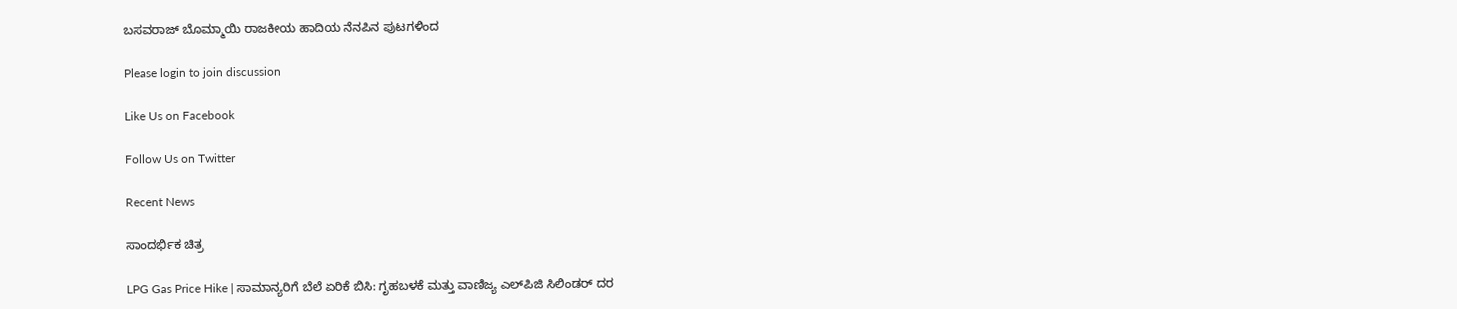ಬಸವರಾಜ್ ಬೊಮ್ಮಾಯಿ ರಾಜಕೀಯ ಹಾದಿಯ ನೆನಪಿನ ಪುಟಗಳಿಂದ

Please login to join discussion

Like Us on Facebook

Follow Us on Twitter

Recent News

ಸಾಂದರ್ಭಿಕ ಚಿತ್ರ

LPG Gas Price Hike | ಸಾಮಾನ್ಯರಿಗೆ ಬೆಲೆ ಏರಿಕೆ ಬಿಸಿ: ಗೃಹಬಳಕೆ ಮತ್ತು ವಾಣಿಜ್ಯ ಎಲ್‌ಪಿಜಿ ಸಿಲಿಂಡರ್ ದರ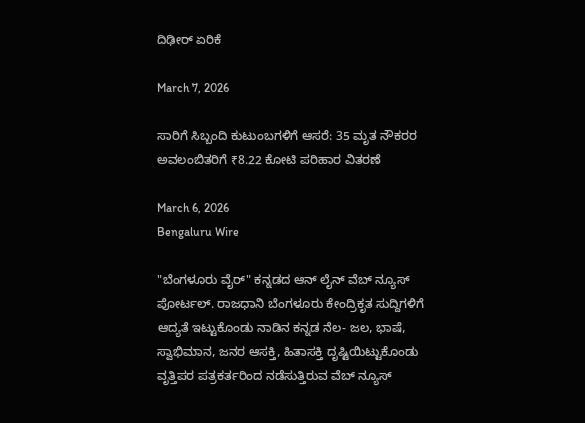ದಿಢೀರ್ ಏರಿಕೆ

March 7, 2026

ಸಾರಿಗೆ ಸಿಬ್ಬಂದಿ ಕುಟುಂಬಗಳಿಗೆ ಆಸರೆ: 35 ಮೃತ ನೌಕರರ ಅವಲಂಬಿತರಿಗೆ ₹8.22 ಕೋಟಿ ಪರಿಹಾರ ವಿತರಣೆ

March 6, 2026
Bengaluru Wire

"ಬೆಂಗಳೂರು ವೈರ್" ಕನ್ನಡದ ಆನ್ ಲೈನ್ ವೆಬ್ ನ್ಯೂಸ್ ಪೋರ್ಟಲ್. ರಾಜಧಾನಿ ಬೆಂಗಳೂರು ಕೇಂದ್ರಿಕೃತ ಸುದ್ದಿಗಳಿಗೆ ಆದ್ಯತೆ ಇಟ್ಟುಕೊಂಡು ನಾಡಿನ ಕನ್ನಡ ನೆಲ- ಜಲ, ಭಾಷೆ, ಸ್ವಾಭಿಮಾನ, ಜನರ ಆಸಕ್ತಿ, ಹಿತಾಸಕ್ತಿ ದೃಷ್ಟಿಯಿಟ್ಟುಕೊಂಡು ವೃತ್ತಿಪರ ಪತ್ರಕರ್ತರಿಂದ ನಡೆಸುತ್ತಿರುವ ವೆಬ್ ನ್ಯೂಸ್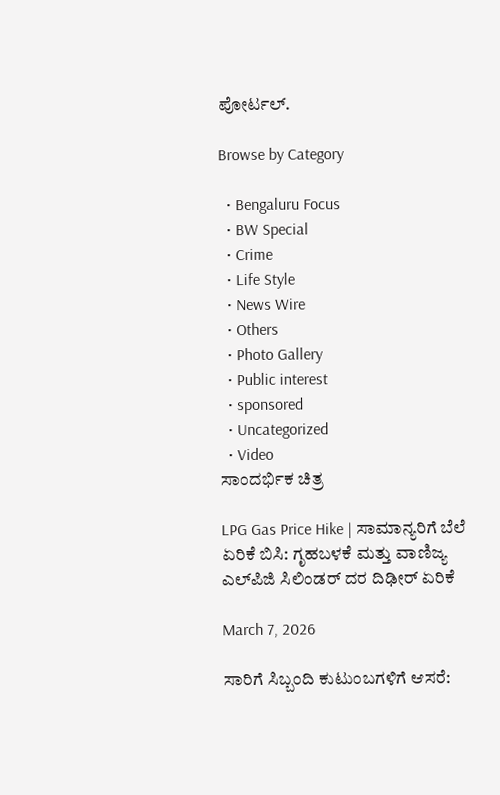ಪೋರ್ಟಲ್.

Browse by Category

  • Bengaluru Focus
  • BW Special
  • Crime
  • Life Style
  • News Wire
  • Others
  • Photo Gallery
  • Public interest
  • sponsored
  • Uncategorized
  • Video
ಸಾಂದರ್ಭಿಕ ಚಿತ್ರ

LPG Gas Price Hike | ಸಾಮಾನ್ಯರಿಗೆ ಬೆಲೆ ಏರಿಕೆ ಬಿಸಿ: ಗೃಹಬಳಕೆ ಮತ್ತು ವಾಣಿಜ್ಯ ಎಲ್‌ಪಿಜಿ ಸಿಲಿಂಡರ್ ದರ ದಿಢೀರ್ ಏರಿಕೆ

March 7, 2026

ಸಾರಿಗೆ ಸಿಬ್ಬಂದಿ ಕುಟುಂಬಗಳಿಗೆ ಆಸರೆ: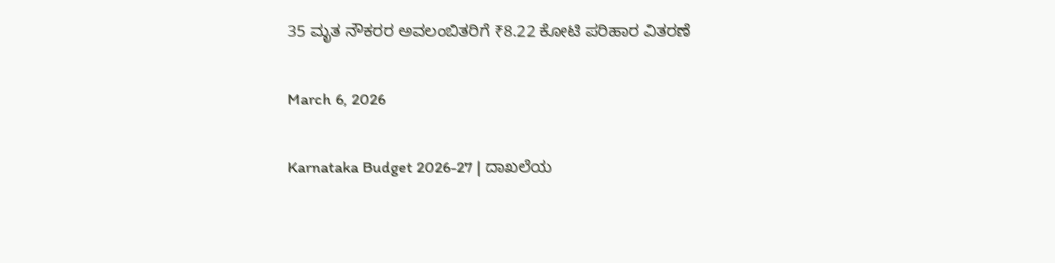35 ಮೃತ ನೌಕರರ ಅವಲಂಬಿತರಿಗೆ ₹8.22 ಕೋಟಿ ಪರಿಹಾರ ವಿತರಣೆ

March 6, 2026

Karnataka Budget 2026-27 | ದಾಖಲೆಯ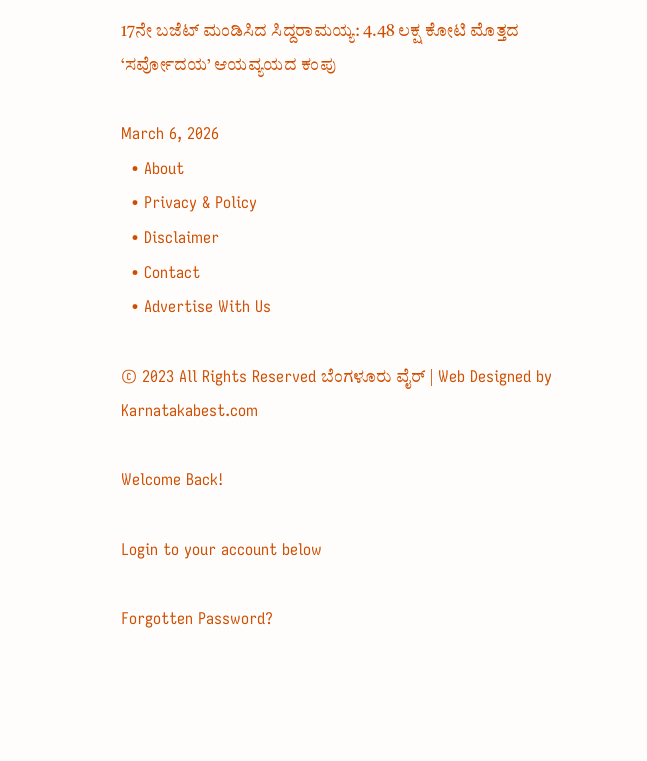17ನೇ ಬಜೆಟ್ ಮಂಡಿಸಿದ ಸಿದ್ದರಾಮಯ್ಯ: 4.48 ಲಕ್ಷ ಕೋಟಿ ಮೊತ್ತದ ‘ಸರ್ವೋದಯ’ ಆಯವ್ಯಯದ ಕಂಪು

March 6, 2026
  • About
  • Privacy & Policy
  • Disclaimer
  • Contact
  • Advertise With Us

© 2023 All Rights Reserved ಬೆಂಗಳೂರು ವೈರ್‌ | Web Designed by Karnatakabest.com

Welcome Back!

Login to your account below

Forgotten Password?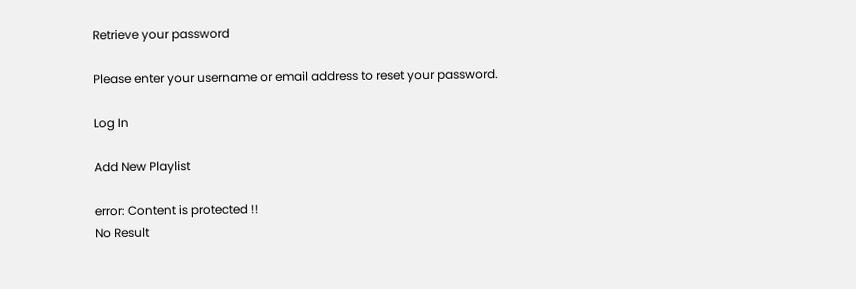Retrieve your password

Please enter your username or email address to reset your password.

Log In

Add New Playlist

error: Content is protected !!
No Result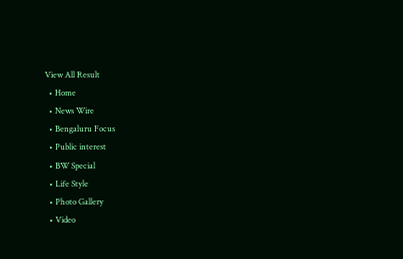View All Result
  • Home
  • News Wire
  • Bengaluru Focus
  • Public interest
  • BW Special
  • Life Style
  • Photo Gallery
  • Video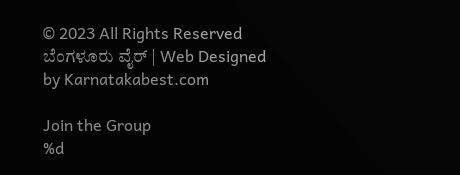© 2023 All Rights Reserved ಬೆಂಗಳೂರು ವೈರ್‌ | Web Designed by Karnatakabest.com

Join the Group
%d